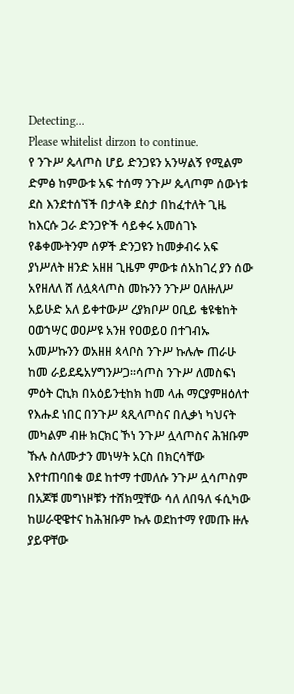Detecting...
Please whitelist dirzon to continue.
የ ንጉሥ ጴላጦስ ሆይ ድንጋዩን አንሣልኝ የሚልም ድምፅ ከምውቱ አፍ ተሰማ ንጉሥ ጴላጦም ሰውነቱ ደስ እንደተሰኘች በታላቅ ደስታ በከፈተለት ጊዜ ከእርሱ ጋራ ድንጋዮች ሳይቀሩ አመሰገኑ የቆቀሙትንም ሰዎች ድንጋዩን ከመቃብሩ አፍ ያነሥለት ዘንድ አዘዘ ጊዜም ምውቱ ሰአከገረ ያን ሰው አየዘለለ ሸ ለሏጳላጦስ መኩንን ንጉሥ ዐለዙለሥ አይሁድ አለ ይቀተውሥ ረያክቦሥ ዐቢይ ቄዩቄከት ዐወኀሣር ወዐሥዩ አንዘ የዐወይዐ በተገብኡ አመሥኩንን ወአዘዘ ጳላቦስ ንጉሥ ኩሉሎ ጠራሁ ከመ ራይደዴአሃግንሥጋ።ሳጦስ ንጉሥ ለመስፍነ ምዕት ርኪክ በአዕይንቲከክ ከመ ላሐ ማርያምዘዕለተ የእሑደ ነበር በንጉሥ ጳጺላጦስና በሊቃነ ካህናት መካልም ብዙ ክርክር ኾነ ንጉሥ ሏላጦስና ሕዝቡም ኹሉ ስለሙታን መነሣት አርስ በክርሳቸው እየተጠባበቁ ወደ ከተማ ተመለሱ ንጉሥ ሏሳጦስም በአጆቹ መግነዞቹን ተሸክሟቸው ሳለ ለበዓለ ፋሲካው ከሠራዊዌተና ከሕዝቡም ኩሉ ወደከተማ የመጡ ዙሉ ያይዋቸው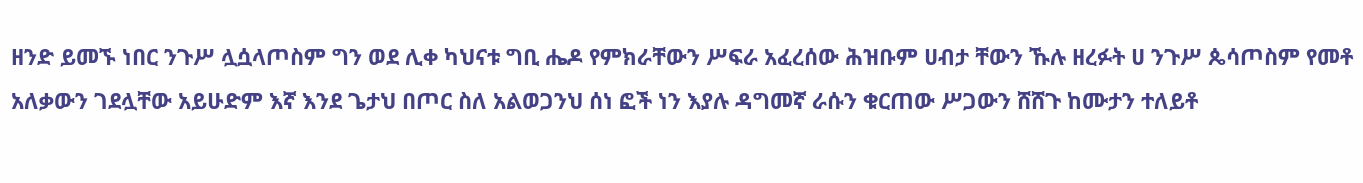ዘንድ ይመኙ ነበር ንጉሥ ሏሷላጦስም ግን ወደ ሊቀ ካህናቱ ግቢ ሔዶ የምክራቸውን ሥፍራ አፈረሰው ሕዝቡም ሀብታ ቸውን ኹሉ ዘረፉት ሀ ንጉሥ ጴሳጦስም የመቶ አለቃውን ገደሏቸው አይሁድም እኛ እንደ ጌታህ በጦር ስለ አልወጋንህ ሰነ ፎች ነን እያሉ ዳግመኛ ራሱን ቁርጠው ሥጋውን ሸሸጉ ከሙታን ተለይቶ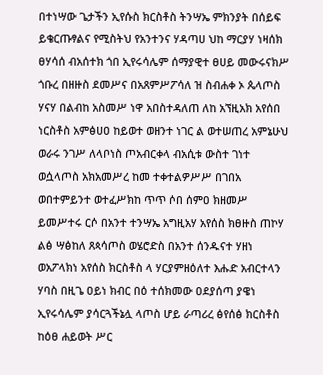በተነሣው ጌታችን ኢየሱስ ክርስቶስ ትንሣኤ ምክንያት በሰይፍ ይቄርጡፃልና የሚስትህ የአንተንና ሃዳጣሀ ህከ ማርያሃ ነዛሰክ ፀሃሳሰ ብአሰተክ ጎበ ኢየሩሳሌም ሰማያዊተ ፀሀይ መውሩናክሥ ጎቡረ በዘዙስ ደመሥና በአጸምሥፖሳለ ዝ ስብሐቀ ኦ ጴላጦስ ሃናሃ በልብከ አስመሥ ነዋ አበስተዳለጠ ለከ አኘዚአክ አየሰበ ነርስቶስ አምፅሀዐ ከይወተ ወዘንተ ነገር ል ወተሠጠረ አምኔሁህ ወራሩ ንገሥ ለላቦነስ ጦአብርቀላ ብአሲቱ ውስተ ገነተ ወሷላጦስ አክአመሥረ ከመ ተቀተልዎሥሥ በገበአ ወበተምይንተ ወተፈሥክከ ጥጥ ሶበ ሰምዐ ክዘመሥ ይመሥተሩ ርሶ በአንተ ተንሣኤ አግዚአሃ አየሰስ ክፀዙስ ጠኮሃ ልፅ ሣፅከለ ጸጳሳጦስ ወሄሮድስ በአንተ ሰንዱናተ ሃዘነ ወአፖላክነ አየሰስ ክርስቶስ ላ ሃርያምዘዕለተ እሑድ አብርተላን ሃባስ በዚጌ ዐይነ ክብር በዕ ተሰክመው ዐደያሰጣ ያዌነ ኢየሩሳሌም ያሳርጓችኔሏ ላጦስ ሆይ ራጣሪረ ፅየሰፅ ክርስቶስ ከዕፀ ሐይወት ሥር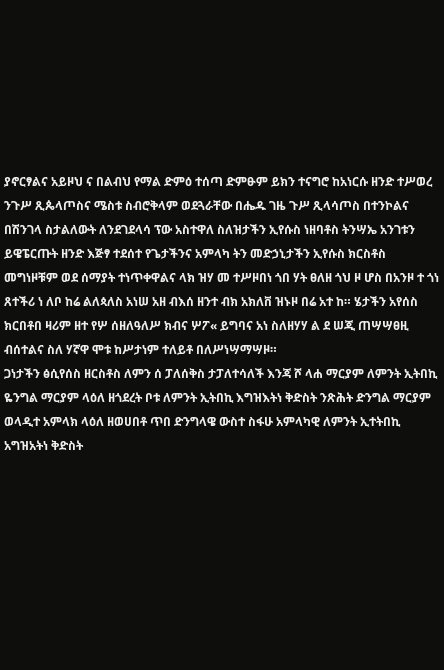ያኖርፃልና አይዞህ ና በልብህ የማል ድምዕ ተሰጣ ድምፁም ይክን ተናግሮ ከአነርሱ ዘንድ ተሥወረ ንጉሥ ጺጴላጦስና ሜስቱ ስብሮቅላም ወደጓራቸው በሔዱ ገዜ ጉሥ ጺላሳጦስ በተንኮልና በሽንገላ ስታልለውት ለንደገደላሳ ፕው አስተዋለ ስለዝታችን ኢየሱስ ነዘባቶስ ትንሣኤ አንገቱን ይዌፔርጡት ዘንድ እጅፃ ተደሰተ የጌታችንና አምላካ ትን መድኃኒታችን ኢየሱስ ክርስቶስ መግነዞቹም ወደ ሰማያት ተነጥቀዋልና ላክ ዝሃ መ ተሥዞበነ ጎበ ሃት ፀለዘ ጎህ ዞ ሆስ በአንዞ ተ ጎነ ጸተችሪ ነ ለቦ ከሬ ልለጳለስ አነሠ አዘ ብእሰ ዘንተ ብክ አክለቨ ዝኑዞ በሬ አተ ከ። ሄታችን አየሰስ ክርበቶበ ዛሪም ዘተ የሦ ሰዘለዓለሥ ክብና ሦፖ« ይግባና አነ ስለዘሃሃ ል ደ ሠጂ ጠሣሣፀዚ ብሰተልና ስለ ሃኛዋ ሞቱ ከሥታነም ተለይቶ በለሥነሣማሣዞ።
ጋነታችን ፅሲየሰስ ዘርስቶስ ለምን ሰ ፓለሰቅስ ታፓለተሳለች እንጃ ሾ ላሐ ማርያም ለምንት ኢትበኪ ዬንግል ማርያም ላዕለ ዘጎደረት ቦቱ ለምንት ኢትበኪ እግዝእትነ ቅድስት ንጽሕት ድንግል ማርያም ወላዲተ አምላክ ላዕለ ዘወሀበቶ ጥበ ድንግላዌ ውስተ ስፋሁ አምላካዊ ለምንት ኢተትበኪ አግዝአትነ ቅድስት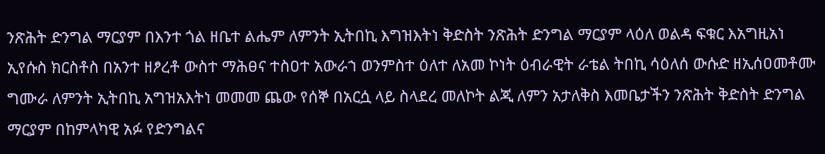ንጽሕት ድንግል ማርያም በእንተ ጎል ዘቤተ ልሔም ለምንት ኢትበኪ እግዝእትነ ቅድስት ንጽሕት ድንግል ማርያም ላዕለ ወልዳ ፍቁር እአግዚአነ ኢየሱስ ክርስቶስ በአንተ ዘፆረቶ ውስተ ማሕፀና ተስዐተ አውራኀ ወንምስተ ዕለተ ለአመ ኮነት ዕብራዊት ራቴል ትበኪ ሳዕለሰ ውሱድ ዘኢሰዐመቶሙ ግሙራ ለምንት ኢትበኪ አግዝአእትነ መመመ ጨው የሰኞ በአርሷ ላይ ስላደረ መለኮት ልጂ ለምን አታለቅስ እመቤታችን ንጽሕት ቅድስት ድንግል ማርያም በከምላካዊ አፉ የድንግልና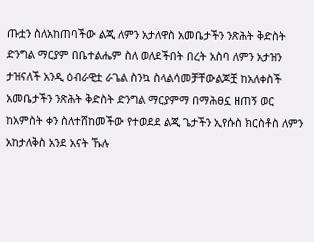ጡቷን ስለአከጠባችው ልጂ ለምን አታለዋስ አመቤታችን ንጽሕት ቅድስት ድንግል ማርያም በቤተልሔም ስለ ወለደችበት በረት አስባ ለምን አታዝን ታዝናለች አንዲ ዕብራዊቷ ራጌል ስንኳ ስላልሳመቻቸውልጆቿ ከአለቀስች አመቤታችን ንጽሕት ቅድስት ድንግል ማርያምማ በማሕፀኗ ዘጠኝ ወር ከአምስት ቀን ስለተሸከመችው የተወደደ ልጂ ጌታችን ኢየሱስ ክርስቶስ ለምን አከታለቅስ አንደ አናት ኹሉ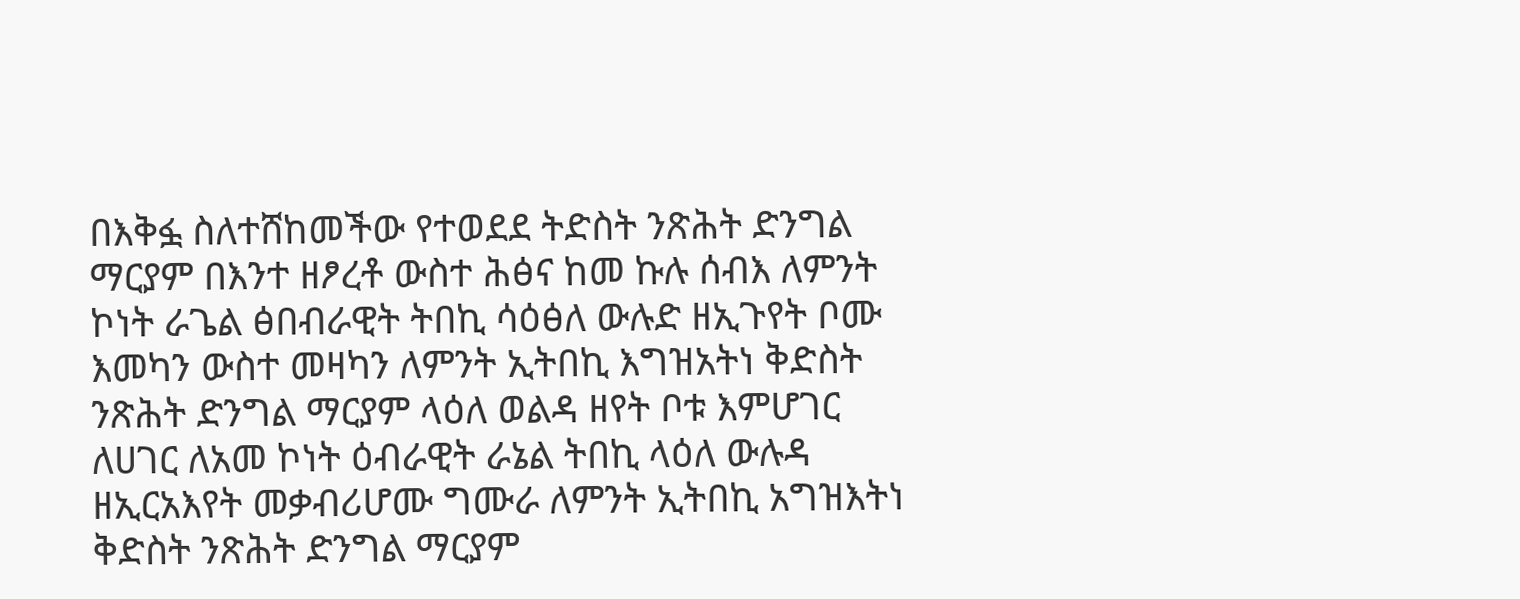በእቅፏ ስለተሸከመችው የተወደደ ትድስት ንጽሕት ድንግል ማርያም በእንተ ዘፆረቶ ውስተ ሕፅና ከመ ኩሉ ሰብእ ለምንት ኮነት ራጌል ፅበብራዊት ትበኪ ሳዕፅለ ውሉድ ዘኢጉየት ቦሙ እመካን ውስተ መዛካን ለምንት ኢትበኪ እግዝአትነ ቅድስት ንጽሕት ድንግል ማርያም ላዕለ ወልዳ ዘየት ቦቱ እምሆገር ለሀገር ለአመ ኮነት ዕብራዊት ራኔል ትበኪ ላዕለ ውሉዳ ዘኢርአእየት መቃብሪሆሙ ግሙራ ለምንት ኢትበኪ አግዝእትነ ቅድስት ንጽሕት ድንግል ማርያም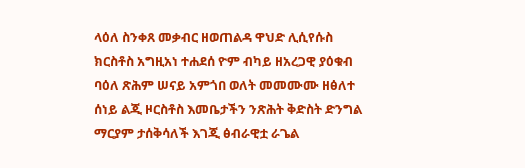ላዕለ ስንቀጸ መቃብር ዘወጠልዳ ዋህድ ሊሲየሱስ ክርስቶስ አግዚአነ ተሐደሰ ዮም ብካይ ዘአረጋዊ ያዕቁብ ባዕለ ጽሕም ሠናይ አምጎበ ወለት መመሙሙ ዘፅለተ ሰነይ ልጂ ዞርስቶስ እመቤታችን ንጽሕት ቅድስት ድንግል ማርያም ታሰቅሳለች እገጂ ፅብራዊቷ ራጌል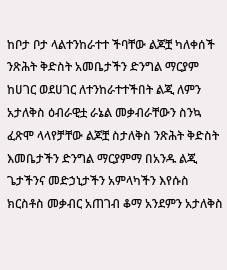ከቦታ ቦታ ላልተንከራተተ ችባቸው ልጆቿ ካለቀሰች ንጽሕት ቅድስት አመቤታችን ድንግል ማርያም ከሀገር ወደሀገር ለተንከራተተችበት ልጂ ለምን አታለቅስ ዕብራዊቷ ራኔል መቃብራቸውን ስንኳ ፈጽሞ ላላየቻቸው ልጆቿ ስታለቅስ ንጽሕት ቅድስት እመቤታችን ድንግል ማርያምማ በአንዱ ልጂ ጌታችንና መድኃኒታችን አምላካችን እየሱስ ክርስቶስ መቃብር አጠገብ ቆማ አንደምን አታለቅስ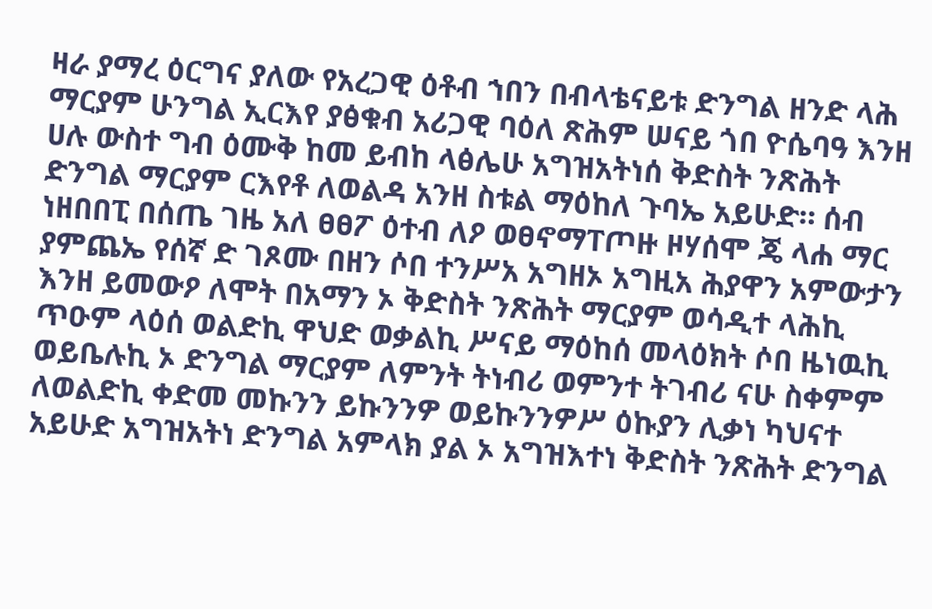ዛራ ያማረ ዕርግና ያለው የአረጋዊ ዕቶብ ኀበን በብላቴናይቱ ድንግል ዘንድ ላሕ ማርያም ሁንግል ኢርእየ ያፅቁብ አሪጋዊ ባዕለ ጽሕም ሠናይ ጎበ ዮሴባዓ እንዘ ሀሉ ውስተ ግብ ዕሙቅ ከመ ይብከ ላፅሌሁ አግዝአትነሰ ቅድስት ንጽሕት ድንግል ማርያም ርእየቶ ለወልዳ አንዘ ስቱል ማዕከለ ጉባኤ አይሁድ። ሰብ ነዘበበፒ በሰጤ ገዜ አለ ፀፀፖ ዕተብ ለዖ ወፀኖማፐጦዙ ዞሃሰሞ ጄ ላሐ ማር ያምጨኤ የሰኛ ድ ገጾሙ በዘን ሶበ ተንሥአ አግዘኦ አግዚአ ሕያዋን አምውታን እንዘ ይመውዖ ለሞት በአማን ኦ ቅድስት ንጽሕት ማርያም ወሳዲተ ላሕኪ ጥዑም ላዕሰ ወልድኪ ዋህድ ወቃልኪ ሥናይ ማዕከሰ መላዕክት ሶበ ዜነዉኪ ወይቤሉኪ ኦ ድንግል ማርያም ለምንት ትነብሪ ወምንተ ትገብሪ ናሁ ስቀምም ለወልድኪ ቀድመ መኩንን ይኩንንዎ ወይኩንንዎሥ ዕኩያን ሊቃነ ካህናተ አይሁድ አግዝአትነ ድንግል አምላክ ያል ኦ አግዝእተነ ቅድስት ንጽሕት ድንግል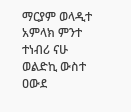ማርያም ወላዲተ አምላክ ምንተ ተነብሪ ናሁ ወልድኪ ውስተ ዐውደ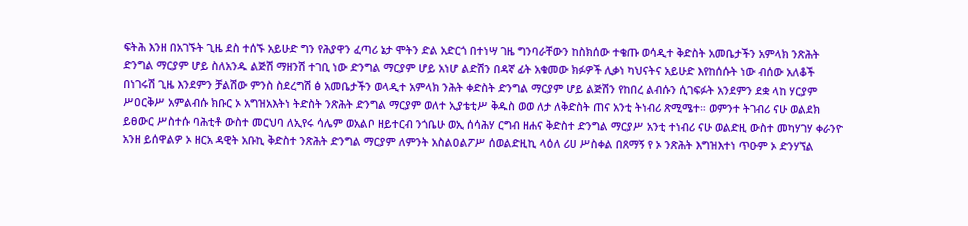ፍትሕ እንዘ በአገኙት ጊዜ ደስ ተሰኙ አይሁድ ግን የሕያዋን ፈጣሪ ኔታ ሞትን ድል አድርጎ በተነሣ ገዜ ግንባራቸውን ከስክሰው ተቄጡ ወሳዲተ ቅድስት አመቤታችን አምላክ ንጽሕት ድንግል ማርያም ሆይ ስለአንዱ ልጅሽ ማዘንሽ ተገቢ ነው ድንግል ማርያም ሆይ አነሆ ልድሽን በዳኛ ፊት አቁመው ክፉዎች ሊቃነ ካህናትና አይሁድ እየከሰሱት ነው ብሰው አለቆች በነገሩሽ ጊዜ እንደምን ቻልሽው ምንስ ስደረግሽ ፅ አመቤታችን ወላዲተ አምላክ ንሕት ቀድስት ድንግል ማርያም ሆይ ልጅሽን የከበረ ልብሱን ሲገፍፉት አንደምን ደቋ ላከ ሃርያም ሥዐርቅሥ አምልብሱ ክቡር ኦ አግዝአእትነ ትድስት ንጽሕት ድንግል ማርያም ወለተ ኢያቴቲሥ ቅዱስ ወወ ለታ ለቅድስት ጠና አንቲ ትነብሪ ጽሚሜተ። ወምንተ ትገብሪ ናሁ ወልደክ ይፀውር ሥስተሱ ባሕቲቶ ውስተ መርህባ ለኢየሩ ሳሌም ወአልቦ ዘይተርብ ንጎቤሁ ወኢ ሰሳሕሃ ርግብ ዘሐና ቅድስተ ድንግል ማርያሥ አንቲ ተነብሪ ናሁ ወልድዚ ውስተ መካሃገሃ ቀራንዮ አንዘ ይሰዋልዎ ኦ ዘርአ ዳዊት አቡኪ ቅድስተ ንጽሕት ድንግል ማርያም ለምንት አስልዐልፖሥ ሰወልድዚኪ ላዕለ ሪሀ ሥስቀል በጸማኝ የ ኦ ንጽሕት እግዝእተነ ጥዑም ኦ ድንሃኘል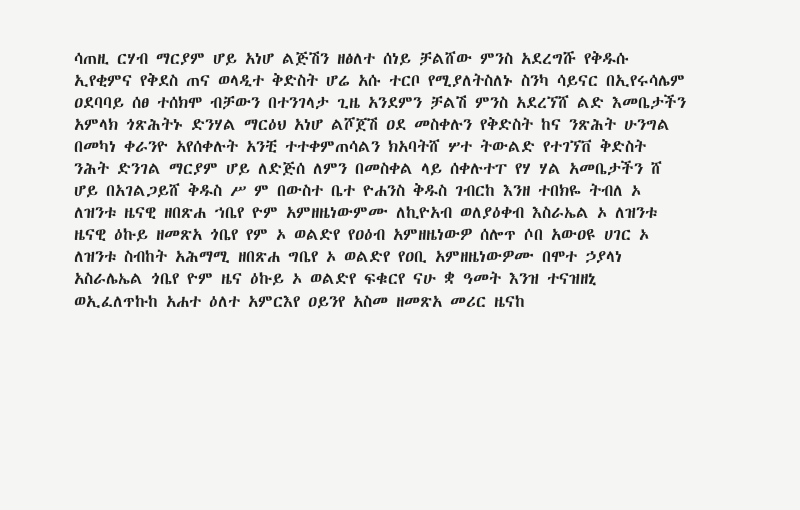ሳጠዚ ርሃብ ማርያም ሆይ አነሆ ልጅሽን ዘፅለተ ሰነይ ቻልሸው ምንስ አደረግሹ የቅዱሱ ኢየቂምና የቅደስ ጠና ወላዲተ ቅድስት ሆሬ አሱ ተርቦ የሚያለትስለኑ ስንካ ሳይናር በኢየሩሳሌም ዐደባባይ ሰፀ ተሰክሞ ብቻውን በተንገላታ ጊዜ አንደምን ቻልሽ ምንስ አደረኘሸ ልድ እመቤታችን አምላክ ጎጽሕትኑ ድንሃል ማርዕህ አነሆ ልሾጀሽ ዐደ መስቀሉን የቅድስት ከና ንጽሕት ሁንግል በመካነ ቀራንዮ አየሰቀሉት አንቺ ተተቀምጠሳልን ክአባትሸ ሦተ ትውልድ የተገኘቨ ቅድስት ንሕት ድንገል ማርያም ሆይ ለድጅሰ ለምን በመስቀል ላይ ሰቀሉተፐ የሃ ሃል አመቤታችን ሸ ሆይ በአገልጋይሸ ቅዱስ ሥ ም በውስተ ቤተ ዮሐንስ ቅዱስ ገብርከ እንዘ ተበክዬ ትብለ ኦ ለዝንቱ ዜናዊ ዘበጽሐ ኀቤየ ዮም አምዘዜነውምሙ ለኪዮአብ ወለያዕቀብ እስራኤል ኦ ለዝንቱ ዜናዊ ዕኩይ ዘመጽአ ጎቤየ የም ኦ ወልድየ የዐዕብ አምዘዜነውዎ ሰሎጥ ሶበ አውዐዩ ሀገር ኦ ለዝንቱ ስብከት አሕማሚ ዘበጽሐ ግቤየ ኦ ወልድየ የዐቢ አምዘዜነውዎሙ በሞተ ኃያላነ አስራሌኤል ጎቤየ ዮም ዜና ዕኩይ ኦ ወልድየ ፍቁርየ ናሁ ቋ ዓመት እንዝ ተናዝዘኒ ወኢፈለጥኩከ አሐተ ዕለተ አምርእየ ዐይንየ አስመ ዘመጽአ መሪር ዜናከ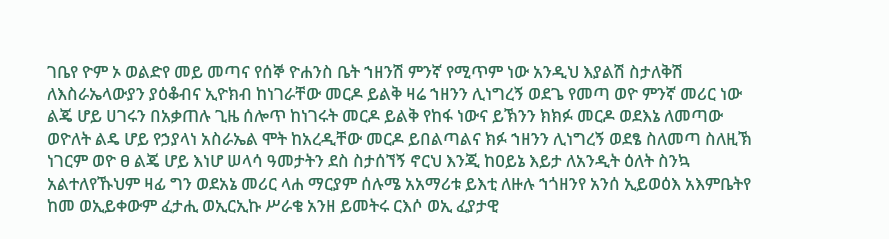ገቤየ ዮም ኦ ወልድየ መይ መጣና የሰኞ ዮሐንስ ቤት ኀዘንሽ ምንኛ የሚጥም ነው አንዲህ እያልሽ ስታለቅሽ ለእስራኤላውያን ያዕቆብና ኢዮክብ ከነገራቸው መርዶ ይልቅ ዛሬ ኀዘንን ሊነግረኝ ወደጌ የመጣ ወዮ ምንኛ መሪር ነው ልጄ ሆይ ሀገሩን በአቃጠሉ ጊዜ ሰሎጥ ከነገሩት መርዶ ይልቅ የከፋ ነውና ይኽንን ክክፉ መርዶ ወደእኔ ለመጣው ወዮለት ልዴ ሆይ የኃያላነ አስራኤል ሞት ከአረዲቸው መርዶ ይበልጣልና ክፉ ኀዘንን ሊነግረኝ ወደፄ ስለመጣ ስለዚኽ ነገርም ወዮ ፀ ልጄ ሆይ እነሆ ሠላሳ ዓመታትን ደስ ስታሰኘኝ ኖርህ እንጂ ከዐይኔ እይታ ለአንዲት ዕለት ስንኳ አልተለየኹህም ዛፊ ግን ወደአኔ መሪር ላሐ ማርያም ሰሉሜ አአማሪቱ ይእቲ ለዙሉ ኀጎዘንየ አንሰ ኢይወዕእ አእምቤትየ ከመ ወኢይቀውም ፈታሒ ወኢርኢኩ ሥራቄ አንዘ ይመትሩ ርእሶ ወኢ ፈያታዊ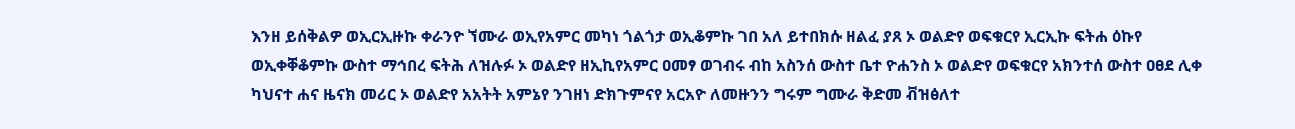እንዘ ይሰቅልዎ ወኢርኢዙኩ ቀራንዮ ኘሙራ ወኢየአምር መካነ ጎልጎታ ወኢቆምኩ ገበ አለ ይተበክሱ ዘልፈ ያጸ ኦ ወልድየ ወፍቁርየ ኢርኢኩ ፍትሐ ዕኩየ ወኢቀቐቆምኩ ውስተ ማኅበረ ፍትሕ ለዝሉፉ ኦ ወልድየ ዘኢኪየአምር ዐመፃ ወገብሩ ብከ አስንሰ ውስተ ቤተ ዮሐንስ ኦ ወልድየ ወፍቁርየ አክንተሰ ውስተ ዐፀደ ሊቀ ካህናተ ሐና ዜናክ መሪር ኦ ወልድየ አአትት አምኔየ ንገዘነ ድክጉምናየ አርአዮ ለመዙንን ግሩም ግሙራ ቅድመ ቭዝፅለተ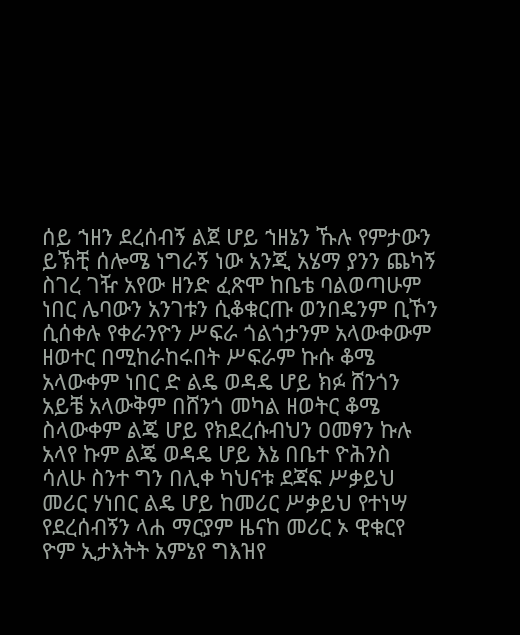ሰይ ኀዘን ደረሰብኝ ልጀ ሆይ ኀዘኔን ኹሉ የምታውን ይኽቺ ሰሎሜ ነግራኝ ነው አንጂ አሄማ ያንን ጨካኝ ስገረ ገዥ አየው ዘንድ ፈጽሞ ከቤቴ ባልወጣሁም ነበር ሌባውን አንገቱን ሲቆቁርጡ ወንበዴንም ቢኾን ሲሰቀሉ የቀራንዮን ሥፍራ ጎልጎታንም አላውቀውም ዘወተር በሚከራከሩበት ሥፍራም ኩሱ ቆሜ አላውቀም ነበር ድ ልዴ ወዳዴ ሆይ ክፉ ሸንጎን አይቼ አላውቅም በሸንጎ መካል ዘወትር ቆሜ ስላውቀም ልጄ ሆይ የክደረሱብህን ዐመፃን ኩሉ አላየ ኩም ልጄ ወዳዴ ሆይ እኔ በቤተ ዮሕንስ ሳለሁ ስንተ ግን በሊቀ ካህናቱ ደጃፍ ሥቃይህ መሪር ሃነበር ልዴ ሆይ ከመሪር ሥቃይህ የተነሣ የደረሰብኝን ላሐ ማርያም ዜናከ መሪር ኦ ዊቁርየ ዮም ኢታእትት አምኔየ ግእዝየ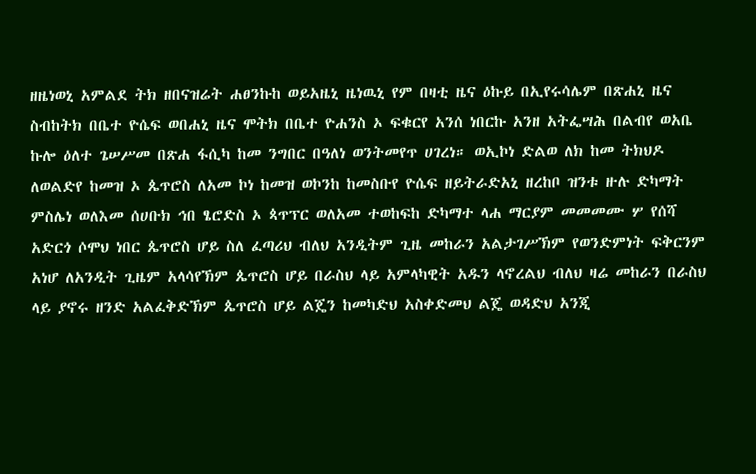ዘዜነወኒ አምልደ ትክ ዘበናዝሬት ሐፀንኩከ ወይአዜኒ ዜነዉኒ የም በዛቲ ዜና ዕኩይ በኢየሩሳሌም በጽሐኒ ዜና ስብከትክ በቤተ ዮሴፍ ወበሐኒ ዜና ሞትክ በቤተ ዮሐንስ ኦ ፍቁርየ አንሰ ነበርኩ አንዘ አትፌሣሕ በልብየ ወአቤ ኩሎ ዕለተ ጌሠሥመ በጽሐ ፋሲካ ከመ ንግበር በዓለነ ወንትመየጥ ሀገረነ። ወኢኮነ ድልወ ለክ ከመ ትክህዶ ለወልድየ ከመዝ ኦ ጴጥሮስ ለአመ ኮነ ከመዝ ወኮንከ ከመስቡየ ዮሴፍ ዘይትራድአኒ ዘረከቦ ዝንቱ ዙሉ ድካማት ምስሌነ ወለእመ ሰሀቡክ ኅበ ፄሮድስ ኦ ጳጥፕር ወለአመ ተወከፍከ ድካማተ ላሐ ማርያም መመመሙ ሦ የሰሻ አድርጎ ሶሞህ ነበር ጴጥሮስ ሆይ ስለ ፈጣሪህ ብለህ አንዲትም ጊዜ መከራን አልታገሥኽም የወንድምነት ፍቅርንም አነሆ ለአንዲት ጊዜም አላሳየኽም ጴጥሮስ ሆይ በራስህ ላይ አምላካዊት አዱን ላኖረልህ ብለህ ዛሬ መከራን በራስህ ላይ ያኖሩ ዘንድ አልፈቅድኽም ጴጥሮስ ሆይ ልጄን ከመካድህ አስቀድመህ ልጄ ወዳድህ አንጂ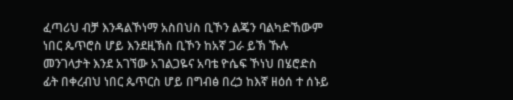ፈጣሪህ ብቻ እንዳልኾነማ አስበህስ ቢኾን ልጄን ባልካድኸውም ነበር ጴጥሮስ ሆይ እንደዚኽስ ቢኾን ከአኛ ጋራ ይኽ ኹሉ መንገላታት እንደ አገኘው አገልጋዬና አባቴ ዮሴፍ ኾነህ በሄሮድስ ፊት በቀረብህ ነበር ጴጥርስ ሆይ በግብፅ በረኃ ከእኛ ዘዕሰ ተ ሰኑይ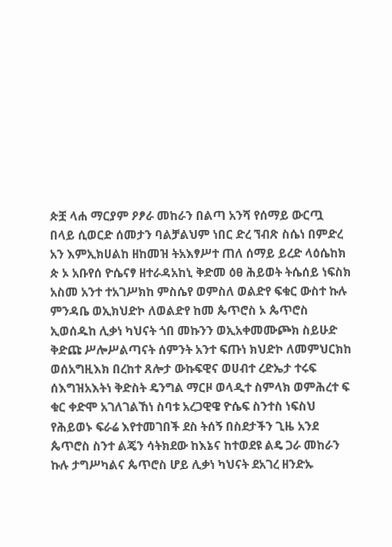ጵቿ ላሐ ማርያም ዖፆራ መከራን በልጣ አንሻ የሰማይ ውርጧ በላይ ሲወርድ ሰመታን ባልቻልህም ነበር ድረ ኘብጽ ስሴነ በምድረ አን እምኢክሀልከ ዘከመዝ ትአእፃሥተ ጠለ ሰማይ ይረድ ላዕሴከክ ጵ ኦ አቡየሰ ዮሴናፃ ዘተራዳአከኒ ቅድመ ዕፀ ሕይወት ትሴሰይ ነፍስክ አስመ አንተ ተአገሥክከ ምስሴየ ወምስለ ወልድየ ፍቁር ውስተ ኩሉ ምንዳቤ ወኢክህድኮ ለወልድየ ከመ ጴጥሮስ ኦ ጴጥሮስ ኢወሰዱከ ሊቃነ ካህናት ጎበ መኩንን ወኢአቀመሙጮክ ስይሁድ ቅድጩ ሥሎሥልጣናት ሰምንት አንተ ፍጡነ ክህድኮ ለመምህርክከ ወሰአግዚእክ በረከተ ጸሎታ ውኩፍዊና ወሀብተ ረድኤታ ተሩፍ ሰእግዝአእትነ ቅድስት ዴንግል ማርዞ ወላዲተ ስምላክ ወምሕረተ ፍ ቁር ቀድሞ አገለገልኸነ ስባቱ አረጋዊዌ ዮሴፍ ስንተስ ነፍስህ የሕይወኑ ፍራሬ እየተመገበች ደስ ትሰኝ በስደታችን ጊዜ አንደ ጴጥሮስ ስንተ ልጄን ሳትክደው ከእኔና ከተወደዩ ልዴ ጋራ መከራን ኩሉ ታግሥካልና ጴጥሮስ ሆይ ሊቃነ ካህናት ደአገረ ዘንድኡ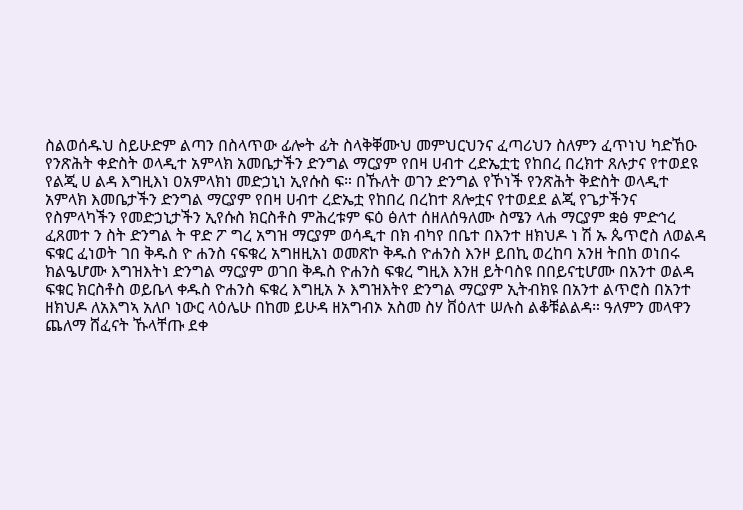ስልወሰዱህ ስይሁድም ልጣን በስላጥው ፊሎት ፊት ስላቅቐሙህ መምህርህንና ፈጣሪህን ስለምን ፈጥነህ ካድኸዑ የንጽሕት ቀድስት ወላዲተ አምላክ አመቤታችን ድንግል ማርያም የበዛ ሀብተ ረድኤቷቲ የከበረ በረክተ ጸሉታና የተወደዩ የልጂ ሀ ልዳ እግዚእነ ዐአምላክነ መድኃኒነ ኢየሱስ ፍ። በኹለት ወገን ድንግል የኾነች የንጽሕት ቅድስት ወላዲተ አምላክ እመቤታችን ድንግል ማርያም የበዛ ሀብተ ረድኤቷ የከበረ በረከተ ጸሎቷና የተወደደ ልጂ የጌታችንና የስምላካችን የመድኃኒታችን ኢየሱስ ክርስቶስ ምሕረቱም ፍዕ ፅለተ ሰዘለሰዓለሙ ስሜን ላሐ ማርያም ቋፅ ምድኅረ ፈጸመተ ን ስት ድንግል ት ዋድ ፖ ግረ አግዝ ማርያም ወሳዲተ በክ ብካየ በቤተ በእንተ ዘክህዶ ነ ሽ ኡ ጴጥሮስ ለወልዳ ፍቁር ፈነወት ገበ ቅዱስ ዮ ሐንስ ናፍቁረ አግዘዚአነ ወመጽኮ ቅዱስ ዮሐንስ እንዞ ይበኪ ወረከባ አንዘ ትበከ ወነበሩ ክልዔሆሙ እግዝእትነ ድንግል ማርያም ወገበ ቅዱስ ዮሐንስ ፍቁረ ግዚእ እንዘ ይትባስዩ በበይናቲሆሙ በአንተ ወልዳ ፍቁር ክርስቶስ ወይቤላ ቀዱስ ዮሐንስ ፍቁረ እግዚአ ኦ እግዝእትየ ድንግል ማርያም ኢትብክዩ በአንተ ልጥሮስ በአንተ ዘክህዶ ለአእግኣ አለቦ ነውር ላዕሌሁ በከመ ይሁዳ ዘአግብኦ አስመ ስሃ ቨዕለተ ሠሉስ ልቆቹልልዳ። ዓለምን መላዋን ጨለማ ሸፈናት ኹላቸጡ ደቀ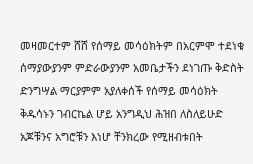መዛመርተም ሸሸ የሰማይ መሳዕክትም በአርምሞ ተደነቁ ሰማያውያንም ምድራውያንም አመቤታችን ደነገጡ ቅድስት ድንግሣል ማርያምም አያለቀሰች የሰማይ መሳዕክት ቅዱሳኑን ገብርኬል ሆይ አንግዲህ ሕዝበ ለስለይሁድ አጆቹንና አግሮቹን እነሆ ቸንክረው የሚዘብቱበት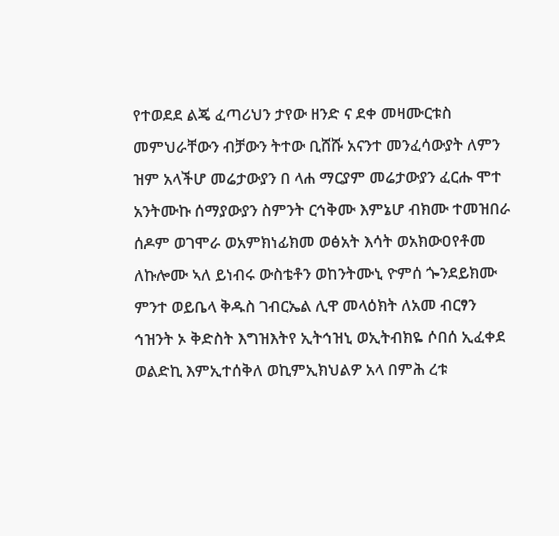የተወደደ ልጄ ፈጣሪህን ታየው ዘንድ ና ደቀ መዛሙርቱስ መምህራቸውን ብቻውን ትተው ቢሸሹ አናንተ መንፈሳውያት ለምን ዝም አላችሆ መሬታውያን በ ላሐ ማርያም መሬታውያን ፈርሑ ሞተ አንትሙኩ ሰማያውያን ስምንት ርኅቅሙ እምኔሆ ብክሙ ተመዝበራ ሰዶም ወገሞራ ወአምክነፊክመ ወፅአት እሳት ወአክውዐየቶመ ለኩሎሙ ኣለ ይነብሩ ውስቴቶን ወከንትሙኒ ዮምሰ ጐንደይክሙ ምንተ ወይቤላ ቅዱስ ገብርኤል ሊዋ መላዕክት ለአመ ብርፃን ኅዝንት ኦ ቅድስት እግዝእትየ ኢትኅዝኒ ወኢትብክዬ ሶበሰ ኢፈቀደ ወልድኪ እምኢተሰቅለ ወኪምኢክህልዎ አላ በምሕ ረቱ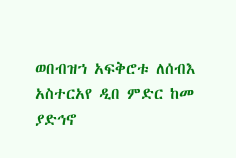ወበብዝኀ አፍቅሮቱ ለሰብእ አስተርአየ ዲበ ምድር ከመ ያድኅኖ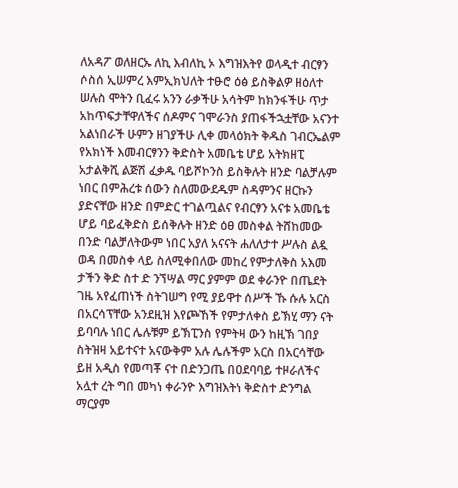ለአዳፖ ወለዘርኡ ለኪ እብለኪ ኦ እግዝእትየ ወላዲተ ብርፃን ሶስሰ ኢሠምረ እምኢክህለት ተፁሮ ዕፅ ይስቅልዎ ዘዕለተ ሠሉስ ሞትን ቢፈሩ አንን ራቃችሁ አሳትም ከክንፋችሁ ጥታ አከጥፍታቸዋለችና ሰዶምና ገሞራንስ ያጠፋችኋቷቸው አናንተ አልነበራች ሁምን ዘገያችሁ ሊቀ መላዕክት ቅዱስ ገብርኤልም የአክነች እመብርፃንን ቅድስት አመቤቴ ሆይ አትክዘፒ አታልቅሺ ልጅሽ ፈቃዱ ባይሾኮንስ ይስቅሉት ዘንድ ባልቻሉም ነበር በምሕረቱ ሰውን ስለመውደዱም ስዳምንና ዘርኩን ያድናቸው ዘንድ በምድር ተገልጧልና የብርፃን አናቱ አመቤቴ ሆይ ባይፈቅድስ ይሰቅሉት ዘንድ ዕፀ መስቀል ትሸከመው በንድ ባልቻለትውም ነበር አያለ አናናት ሐለለታተ ሥሉስ ልዷ ወዳ በመስቀ ላይ ስለሚቀበለው መከረ የምታለቅስ አእመ ታችን ቅድ ስተ ድ ንኘሣል ማር ያምም ወደ ቀራንዮ በጤደት ገዜ አየፈጠነች ስትገሠግ የሚ ያይዋተ ሰሥች ኹ ሱሉ አርስ በአርሳፕቸው አንደዚዝ እየጮኸች የምታለቀስ ይኽሂ ማን ናት ይባባሉ ነበር ሌሉቹም ይኽፒንስ የምትዛ ውን ከዚኽ ገበያ ስትዝዛ አይተናተ አናውቅም አሉ ሌሉችም አርስ በአርሳቸው ይዘ አዲስ የመጣቾ ናተ በድንጋጤ በዐደባባይ ተዞራለችና አሏተ ረት ግበ መካነ ቀራንዮ እግዝእትነ ቅድስተ ድንግል ማርያም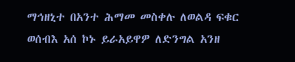ማኅዘኒተ በአንተ ሕማመ መስቀሉ ለወልዳ ፍቁር ወሰብእ አሰ ኮኑ ይራአይዋዎ ለድንግል አንዘ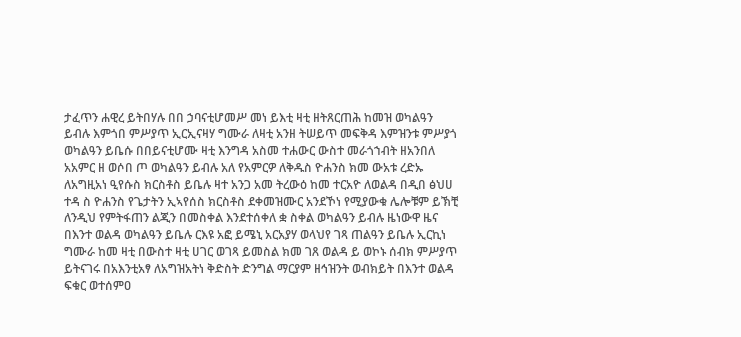ታፈጥን ሐዊረ ይትበሃሉ በበ ኃባናቲሆመሥ መነ ይእቲ ዛቲ ዘትጸርጠሕ ከመዝ ወካልዓን ይብሉ እምጎበ ምሥያጥ ኢርኢናዛሃ ግሙራ ለዛቲ አንዘ ትሠይጥ መፍቅዳ እምዝንቱ ምሥያጎ ወካልዓን ይቤሱ በበይናቲሆሙ ዛቲ እንግዳ አስመ ተሐውር ውስተ መራጎኀብት ዘአንበለ አአምር ዘ ወሶበ ጦ ወካልዓን ይብሉ አለ የአምርዎ ለቅዱስ ዮሐንስ ክመ ውአቱ ረድኡ ለአግዚአነ ዒየሱስ ክርስቶስ ይቤሉ ዛተ አንጋ አመ ትረውዕ ከመ ተርአዮ ለወልዳ በዲበ ፅህሀ ተዳ ስ ዮሐንስ የጌታትን ኢኣየሰስ ክርስቶስ ደቀመዝሙር አንደኾነ የሚያውቁ ሌሎቹም ይኽቺ ለንዲህ የምትፋጠን ልጂን በመስቀል እንደተሰቀለ ቋ ስቀል ወካልዓን ይብሉ ዜነውዋ ዜና በእንተ ወልዳ ወካልዓን ይቤሉ ርእዩ አፎ ይሜኒ አርአያሃ ወላህየ ገጻ ጠልዓን ይቤሉ ኢርኪነ ግሙራ ከመ ዛቲ በውስተ ዛቲ ሀገር ወገጻ ይመስል ክመ ገጸ ወልዳ ይ ወኮኑ ሰብክ ምሥያጥ ይትናገሩ በአእንቲአፃ ለአግዝአትነ ቅድስት ድንግል ማርያም ዘኅዝንት ወብክይት በእንተ ወልዳ ፍቁር ወተሰምዐ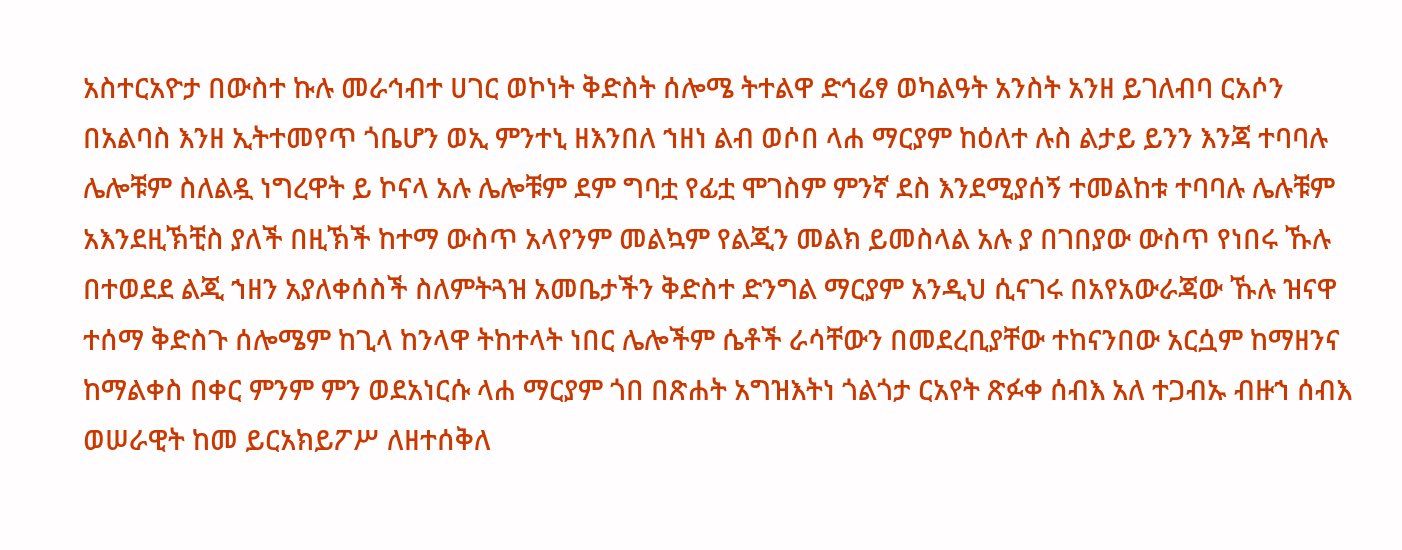አስተርአዮታ በውስተ ኩሉ መራኅብተ ሀገር ወኮነት ቅድስት ሰሎሜ ትተልዋ ድኅሬፃ ወካልዓት አንስት አንዘ ይገለብባ ርአሶን በአልባስ እንዘ ኢትተመየጥ ጎቤሆን ወኢ ምንተኒ ዘእንበለ ኀዘነ ልብ ወሶበ ላሐ ማርያም ከዕለተ ሉስ ልታይ ይንን እንጃ ተባባሉ ሌሎቹም ስለልዷ ነግረዋት ይ ኮናላ አሉ ሌሎቹም ደም ግባቷ የፊቷ ሞገስም ምንኛ ደስ እንደሚያሰኝ ተመልከቱ ተባባሉ ሌሉቹም አእንደዚኽቺስ ያለች በዚኽች ከተማ ውስጥ አላየንም መልኳም የልጂን መልክ ይመስላል አሉ ያ በገበያው ውስጥ የነበሩ ኹሉ በተወደደ ልጂ ኀዘን አያለቀሰስች ስለምትጓዝ አመቤታችን ቅድስተ ድንግል ማርያም አንዲህ ሲናገሩ በአየአውራጃው ኹሉ ዝናዋ ተሰማ ቅድስጉ ሰሎሜም ከጊላ ከንላዋ ትከተላት ነበር ሌሎችም ሴቶች ራሳቸውን በመደረቢያቸው ተከናንበው አርሷም ከማዘንና ከማልቀስ በቀር ምንም ምን ወደአነርሱ ላሐ ማርያም ጎበ በጽሐት አግዝእትነ ጎልጎታ ርአየት ጽፉቀ ሰብእ አለ ተጋብኡ ብዙኀ ሰብእ ወሠራዊት ከመ ይርአክይፖሥ ለዘተሰቅለ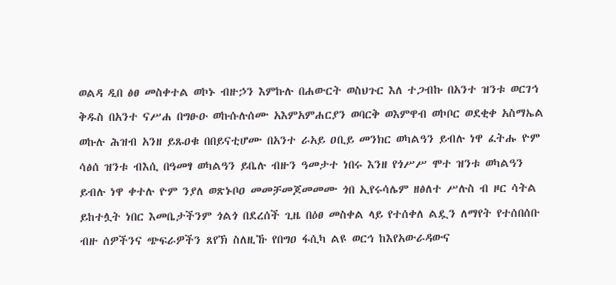ወልዳ ዲበ ፅፀ መስቀተል ወኮኑ ብዙኃን እምኩሉ በሐውርት ወስህጉር እለ ተጋብኩ በአንተ ዝንቱ ወርገኅ ቅዱስ በአንተ ናሥሐ በግፁዑ ወኩሱሉሰሙ አእምአምሐርያን ወባርቅ ወእምዋብ ወኮቦር ወደቂቀ አስማኤል ወኩሉ ሕዝብ አንዘ ይጹዐቁ በበይናቲሆሙ በአንተ ራአይ ዐቢይ መንክር ወካልዓን ይብሉ ነዋ ፈትሑ ዮም ሳፅሰ ዝንቱ ብእሲ በዓመፃ ወካልዓን ይቤሉ ብዙን ዓመታተ ነበሩ እንዘ የጎሥሥ ሞተ ዝንቱ ወካልዓን ይብሉ ነዋ ቀተሉ ዮም ንያለ ወጽኑቦዐ መመቻመጆመመሙ ጎበ ኢየሩሳሌም ዘፅለተ ሥሉስ ብ ዞር ሳትል ይከተሏት ነበር እመቤታችንም ጎልጎ በደረሰች ጊዜ በዕፀ መስቀል ላይ የተሰቀለ ልዷን ለማየት የተሰበሰቡ ብዙ ሰዎችንና ጭፍራዎችን ጸየኽ ስለዚኹ የበግዐ ፋሲካ ልዩ ወርኅ ከእየአውራዳውና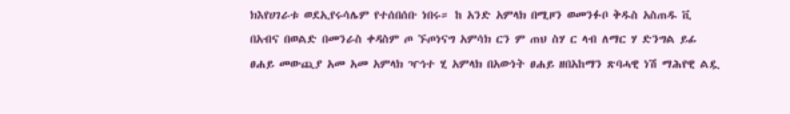ክእየሀገራቱ ወደኢየሩሳሌም የተሰበሰቡ ነበሩ። ከ አንድ አምላክ በሚዞን ወመንፉቦ ቅዱስ አስጠዱ ቪ በአብና በወልድ በመንራስ ቀዳስም ጦ ኙጦነናግ አምሳክ ርን ም ጠህ ስሃ ር ላብ ለማር ሃ ድንግል ይፊ ፀሐይ መውጪያ አመ አመ አምላክ ዣኅተ ሂ አምላክ በአውነት ፀሐይ ዘበአከማን ጽባሓዊ ነሽ ማሕየዊ ልዷ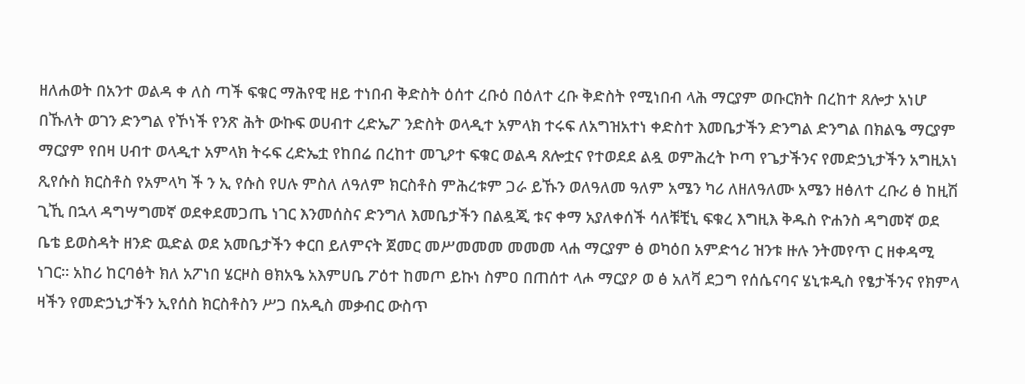ዘለሐወት በአንተ ወልዳ ቀ ለስ ጣች ፍቁር ማሕየዊ ዘይ ተነበብ ቅድስት ዕሰተ ረቡዕ በዕለተ ረቡ ቅድስት የሚነበብ ላሕ ማርያም ወቡርክት በረከተ ጸሎታ አነሆ በኹለት ወገን ድንግል የኾነች የንጽ ሕት ውኩፍ ወሀብተ ረድኤፖ ንድስት ወላዲተ አምላክ ተሩፍ ለአግዝአተነ ቀድስተ እመቤታችን ድንግል ድንግል በክልዔ ማርያም ማርያም የበዛ ሀብተ ወላዲተ አምላክ ትሩፍ ረድኤቷ የከበሬ በረከተ መጊዖተ ፍቁር ወልዳ ጸሎቷና የተወደደ ልዷ ወምሕረት ኮጣ የጌታችንና የመድኃኒታችን አግዚአነ ጺየሱስ ክርስቶስ የአምላካ ች ን ኢ የሱስ የሀሉ ምስለ ለዓለም ክርስቶስ ምሕረቱም ጋራ ይኹን ወለዓለመ ዓለም አሜን ካሪ ለዘለዓለሙ አሜን ዘፅለተ ረቡሪ ፅ ከዚሽ ጊኺ በኋላ ዳግሣግመኛ ወደቀደመጋጤ ነገር እንመሰስና ድንግለ እመቤታችን በልዷጂ ቱና ቀማ አያለቀሰች ሳለቹቺኒ ፍቁረ እግዚእ ቅዱስ ዮሐንስ ዳግመኛ ወደ ቤቴ ይወስዳት ዘንድ ዉድል ወደ አመቤታችን ቀርበ ይለምናት ጀመር መሥመመመ መመመ ላሐ ማርያም ፅ ወካዕበ አምድኅሪ ዝንቱ ዙሉ ንትመየጥ ር ዘቀዳሚ ነገር። አከሪ ከርባፅት ክለ አፖነበ ሄርዞስ ፀክአዔ አእምሀቤ ፖዕተ ከመጦ ይኩነ ስምዐ በጠሰተ ላሖ ማርያዖ ወ ፅ አለቫ ደጋግ የሰሴናባና ሄኒቱዲስ የፄታችንና የክምላ ዛችን የመድኃኒታችን ኢየሰስ ክርስቶስን ሥጋ በአዲስ መቃብር ውስጥ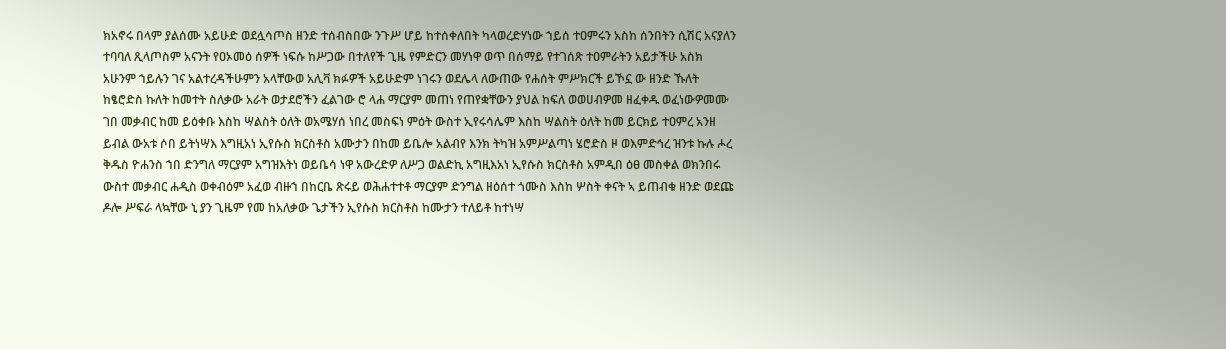ክአኖሩ በላም ያልሰሙ አይሁድ ወደሏሳጦስ ዘንድ ተሰብስበው ንጉሥ ሆይ ከተሰቀለበት ካላወረድሃነው ኀይሰ ተዐምሩን አስከ ሰንበትን ሲሽር አናያለን ተባባለ ጺላጦስም አናንት የዐኦመዕ ሰዎች ነፍሱ ከሥጋው በተለየች ጊዜ የምድርን መሃነዋ ወጥ በሰማይ የተገሰጽ ተዐምራትን አይታችሁ አስክ አሁንም ኀይሉን ገና አልተረዳችሁምን አላቸውወ አሊቫ ክፉዎች አይሁድም ነገሩን ወደሌላ ለውጠው የሐሰት ምሥክርች ይኾኗ ው ዘንድ ኹለት ከፄሮድስ ኩለት ከመተት ስለቃው አራት ወታደሮችን ፈልገው ሮ ላሐ ማርያም መጠነ የጠየቋቸውን ያህል ከፍለ ወወሀብዎመ ዘፈቀዱ ወፈነውዎመሙ ገበ መቃብር ከመ ይዕቀቡ እስከ ሣልስት ዕለት ወአሜሃሰ ነበረ መስፍነ ምዕት ውስተ ኢየሩሳሌም እስከ ሣልስት ዕለት ከመ ይርክይ ተዐምረ አንዘ ይብል ውአቱ ሶበ ይትነሣእ እግዚአነ ኢየሱስ ክርስቶስ አሙታን በከመ ይቤሎ አልብየ እንክ ትካዝ አምሥልጣነ ሄሮድስ ዞ ወእምድኅረ ዝንቱ ኩሉ ሖረ ቅዱስ ዮሐንስ ኀበ ድንግለ ማርያም አግዝእትነ ወይቤሳ ነዋ አውረድዎ ለሥጋ ወልድኪ አግዚእአነ ኢየሱስ ክርስቶስ አምዲበ ዕፀ መስቀል ወክንበሩ ውስተ መቃብር ሐዲስ ወቀብዕም አፈወ ብዙኀ በከርቤ ጽሩይ ወሕሐተተቶ ማርያም ድንግል ዘዕሰተ ጎሙስ እስከ ሦስት ቀናት ኣ ይጠብቁ ዘንድ ወደጩ ዶሎ ሥፍራ ላኳቸው ኒ ያን ጊዜም የመ ከአለቃው ጌታችን ኢየሱስ ክርስቶስ ከሙታን ተለይቶ ከተነሣ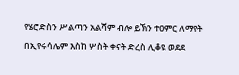የሄሮድስን ሥልጣን አልሻም ብሎ ይኽን ተዐምር ለማየት በኢየሩሳሌም እስከ ሦስት ቀናት ድረስ ሊቆዩ ወደደ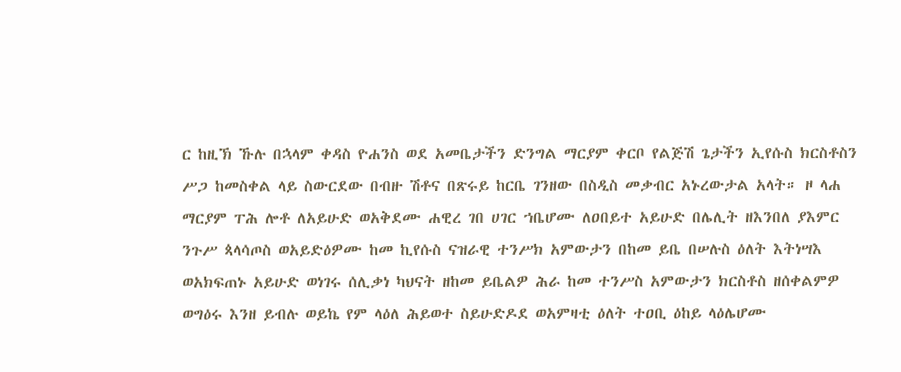ር ከዚኽ ኹሉ በኋላም ቀዳስ ዮሐንስ ወደ አመቤታችን ድንግል ማርያም ቀርቦ የልጅሽ ጌታችን ኢየሱስ ክርስቶስን ሥጋ ከመስቀል ላይ ስውርደው በብዙ ሽቶና በጽሩይ ከርቤ ገንዘው በስዲስ መቃብር አኑረውታል አላት። ዞ ላሐ ማርያም ፐሕ ሎቶ ለአይሁድ ወአቅደሙ ሐዊረ ገበ ሀገር ኀቤሆሙ ለዐበይተ አይሁድ በሌሊት ዘእንበለ ያእምር ንጉሥ ጳላሳጦስ ወአይድዕዎሙ ከመ ኪየሱስ ናዝራዊ ተንሥክ አምውታን በከመ ይቤ በሠሉስ ዕለት እትነሣእ ወአክፍጠኑ አይሁድ ወነገሩ ሰሊቃነ ካህናት ዘከመ ይቤልዎ ሕራ ከመ ተንሥስ አምውታን ክርስቶስ ዘሰቀልምዎ ወግዕሩ እንዘ ይብሉ ወይኬ የም ላዕለ ሕይወተ ስይሁድዶደ ወአምዛቲ ዕለት ተዐቢ ዕከይ ላዕሌሆሙ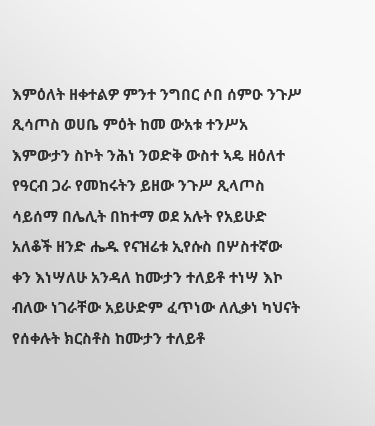እምዕለት ዘቀተልዎ ምንተ ንግበር ሶበ ሰምዑ ንጉሥ ጺሳጦስ ወሀቤ ምዕት ከመ ውአቱ ተንሥአ እምውታን ስኮት ንሕነ ንወድቅ ውስተ ኣዴ ዘዕለተ የዓርብ ጋራ የመከሩትን ይዘው ንጉሥ ጺላጦስ ሳይሰማ በሌሊት በከተማ ወደ አሉት የአይሁድ አለቆች ዘንድ ሔዱ የናዝሬቱ ኢየሱስ በሦስተኛው ቀን እነሣለሁ አንዳለ ከሙታን ተለይቶ ተነሣ እኮ ብለው ነገራቸው አይሁድም ፈጥነው ለሊቃነ ካህናት የሰቀሉት ክርስቶስ ከሙታን ተለይቶ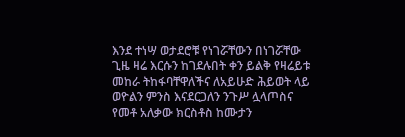እንደ ተነሣ ወታደሮቹ የነገሯቸውን በነገሯቸው ጊዜ ዛሬ እርሱን ከገደሉበት ቀን ይልቅ የዛሬይቱ መከራ ትከፋባቸዋለችና ለአይሁድ ሕይወት ላይ ወዮልን ምንስ እናደርጋለን ንጉሥ ሏላጦስና የመቶ አለቃው ክርስቶስ ከሙታን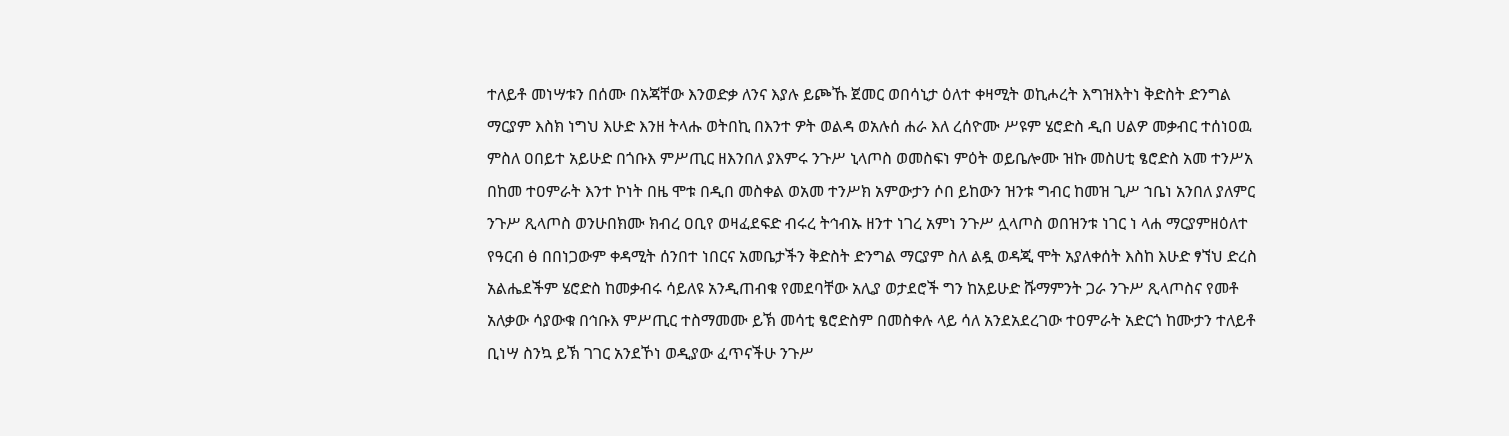ተለይቶ መነሣቱን በሰሙ በአጃቸው እንወድቃ ለንና እያሉ ይጮኹ ጀመር ወበሳኒታ ዕለተ ቀዛሚት ወኪሖረት እግዝእትነ ቅድስት ድንግል ማርያም እስክ ነግህ እሁድ እንዘ ትላሑ ወትበኪ በእንተ ዎት ወልዳ ወአሉሰ ሐራ እለ ረሰዮሙ ሥዩም ሄሮድስ ዲበ ሀልዎ መቃብር ተሰነዐዉ ምስለ ዐበይተ አይሁድ በጎቡእ ምሥጢር ዘእንበለ ያእምሩ ንጉሥ ኒላጦስ ወመስፍነ ምዕት ወይቤሎሙ ዝኩ መስሀቲ ፄሮድስ አመ ተንሥአ በከመ ተዐምራት እንተ ኮነት በዜ ሞቱ በዲበ መስቀል ወአመ ተንሥክ አምውታን ሶበ ይከውን ዝንቱ ግብር ከመዝ ጊሥ ኀቤነ አንበለ ያለምር ንጉሥ ጺላጦስ ወንሁበክሙ ክብረ ዐቢየ ወዛፈደፍድ ብሩረ ትኅብኡ ዘንተ ነገረ አምነ ንጉሥ ሏላጦስ ወበዝንቱ ነገር ነ ላሐ ማርያምዘዕለተ የዓርብ ፅ በበነጋውም ቀዳሚት ሰንበተ ነበርና አመቤታችን ቅድስት ድንግል ማርያም ስለ ልዷ ወዳጂ ሞት አያለቀሰት እስከ እሁድ ፃኘህ ድረስ አልሔደችም ሄሮድስ ከመቃብሩ ሳይለዩ አንዲጠብቁ የመደባቸው አሊያ ወታደሮች ግን ከአይሁድ ሹማምንት ጋራ ንጉሥ ጺላጦስና የመቶ አለቃው ሳያውቁ በኅቡእ ምሥጢር ተስማመሙ ይኽ መሳቲ ፄሮድስም በመስቀሉ ላይ ሳለ አንደአደረገው ተዐምራት አድርጎ ከሙታን ተለይቶ ቢነሣ ስንኳ ይኽ ገገር አንደኾነ ወዲያው ፈጥናችሁ ንጉሥ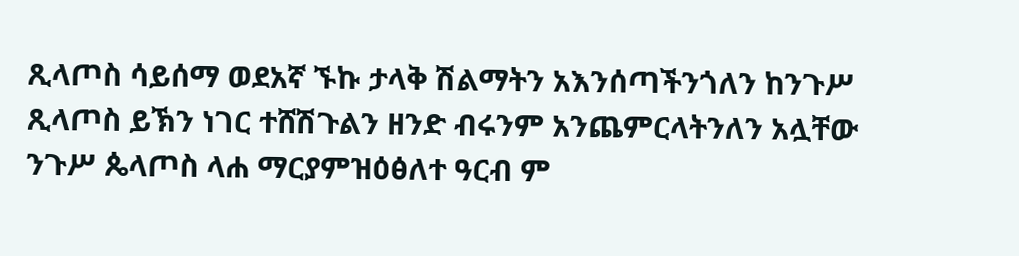ጺላጦስ ሳይሰማ ወደአኛ ኙኩ ታላቅ ሽልማትን አእንሰጣችንጎለን ከንጉሥ ጺላጦስ ይኽን ነገር ተሸሽጉልን ዘንድ ብሩንም አንጨምርላትንለን አሏቸው ንጉሥ ጴላጦስ ላሐ ማርያምዝዕፅለተ ዓርብ ም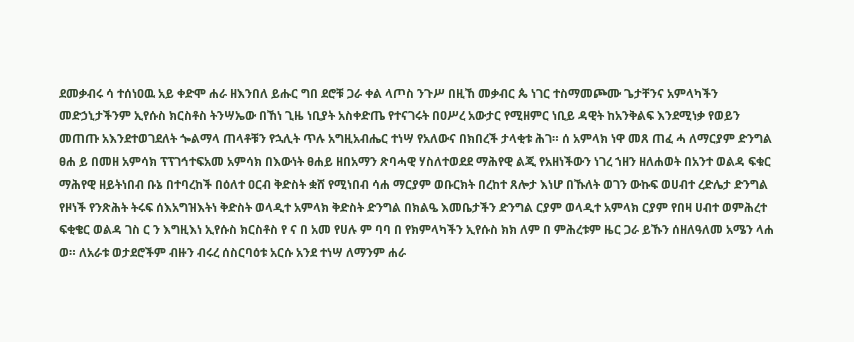ደመቃብሩ ሳ ተሰነዐዉ አይ ቀድሞ ሐራ ዘእንበለ ይሑር ግበ ደሮቹ ጋራ ቀል ላጦስ ንጉሥ በዚኸ መቃብር ጴ ነገር ተስማመጮሙ ጌታቸንና አምላካችን መድኃኒታችንም ኢየሱስ ክርስቶስ ትንሣኤው በኸነ ጊዜ ነቢያት አስቀድጤ የተናገሩት በዐሥረ አውታር የሚዘምር ነቢይ ዳዊት ከአንቅልፍ እንደሚነቃ የወይን መጠጡ አእንደተወገደለት ጐልማላ ጠላቶቹን የኋሊት ጥሉ አግዚአብሔር ተነሣ የአለውና በክበረች ታላቂቱ ሕገ። ሰ አምላክ ነዋ መጸ ጠፈ ሓ ለማርያም ድንግል ፀሐ ይ በመዘ አምሳክ ፕፕገኅተፍአመ አምሳክ በእውነት ፀሐይ ዘበአማን ጽባሓዊ ሃስለተወደደ ማሕየዊ ልጂ የአዘነችውን ነገረ ኀዘን ዘለሐወት በአንተ ወልዳ ፍቁር ማሕየዊ ዘይትነበብ ቡኔ በተባረከች በዕለተ ዐርብ ቅድስት ቋሸ የሚነበብ ሳሐ ማርያም ወቡርክት በረከተ ጸሎታ እነሆ በኹለት ወገን ውኩፍ ወሀብተ ረድሌታ ድንግል የዞነች የንጽሕት ትሩፍ ሰእአግዝእትነ ቅድስት ወላዲተ አምላክ ቅድስት ድንግል በክልዔ እመቤታችን ድንግል ርያም ወላዲተ አምላክ ርያም የበዛ ሀብተ ወምሕረተ ፍቂቄር ወልዳ ገስ ር ን እግዚእነ ኢየሱስ ክርስቶስ የ ና በ አመ የሀሉ ም ባባ በ የክምላካችን ኢየሱስ ክክ ለም በ ምሕረቱም ዜር ጋራ ይኹን ሰዘለዓለመ አሜን ላሐ ወ። ለአራቱ ወታደሮችም ብዙን ብሩረ ሰስርባዕቱ አርሱ አንደ ተነሣ ለማንም ሐራ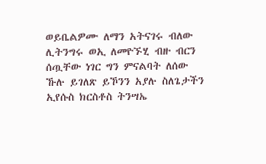ወይቤልዎሙ ለማን አትናገሩ ብለው ሊትንግሩ ወኢ ለመዮኙሂ ብዙ ብርን ሰጧቸው ነገር ግን ምናልባት ለሰው ኹሉ ይገለጽ ይኾንን አያሉ ስለጌታችን ኢየሱስ ክርስቶስ ትንሣኤ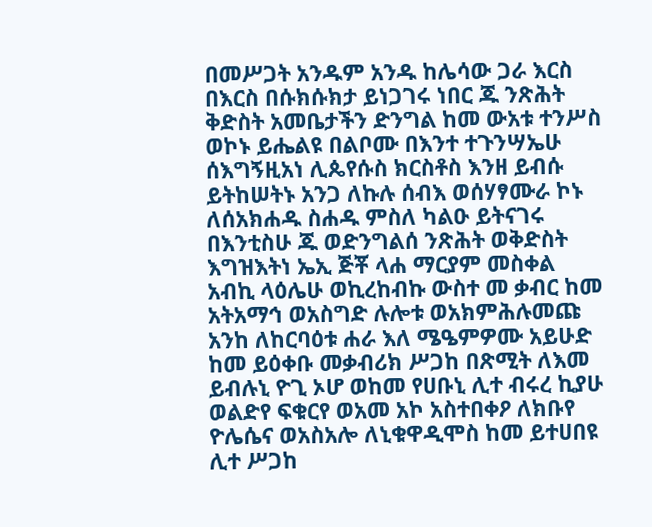በመሥጋት አንዱም አንዱ ከሌሳው ጋራ እርስ በእርስ በሱክሱክታ ይነጋገሩ ነበር ጁ ንጽሕት ቅድስት አመቤታችን ድንግል ከመ ውአቱ ተንሥስ ወኮኑ ይሔልዩ በልቦሙ በእንተ ተጉንሣኤሁ ሰእግኝዚአነ ሊጴየሱስ ክርስቶስ እንዘ ይብሱ ይትከሠትኑ አንጋ ለኩሉ ሰብእ ወሰሃፃሙራ ኮኑ ለሰአክሐዱ ስሐዱ ምስለ ካልዑ ይትናገሩ በእንቲስሁ ጁ ወድንግልሰ ንጽሕት ወቅድስት እግዝእትነ ኤኢ ጅቾ ላሐ ማርያም መስቀል አብኪ ላዕሌሁ ወኪረከብኩ ውስተ መ ቃብር ከመ አትአማኅ ወአስግድ ሉሎቱ ወአክምሕሉመጩ አንከ ለከርባዕቱ ሐራ እለ ሜዔምዎሙ አይሁድ ከመ ይዕቀቡ መቃብሪክ ሥጋከ በጽሚት ለእመ ይብሉኒ ዮጊ ኦሆ ወከመ የሀቡኒ ሊተ ብሩረ ኪያሁ ወልድየ ፍቁርየ ወአመ አኮ አስተበቀዖ ለክቡየ ዮሌሴና ወአስአሎ ለኒቁዋዲሞስ ከመ ይተሀበዩ ሊተ ሥጋከ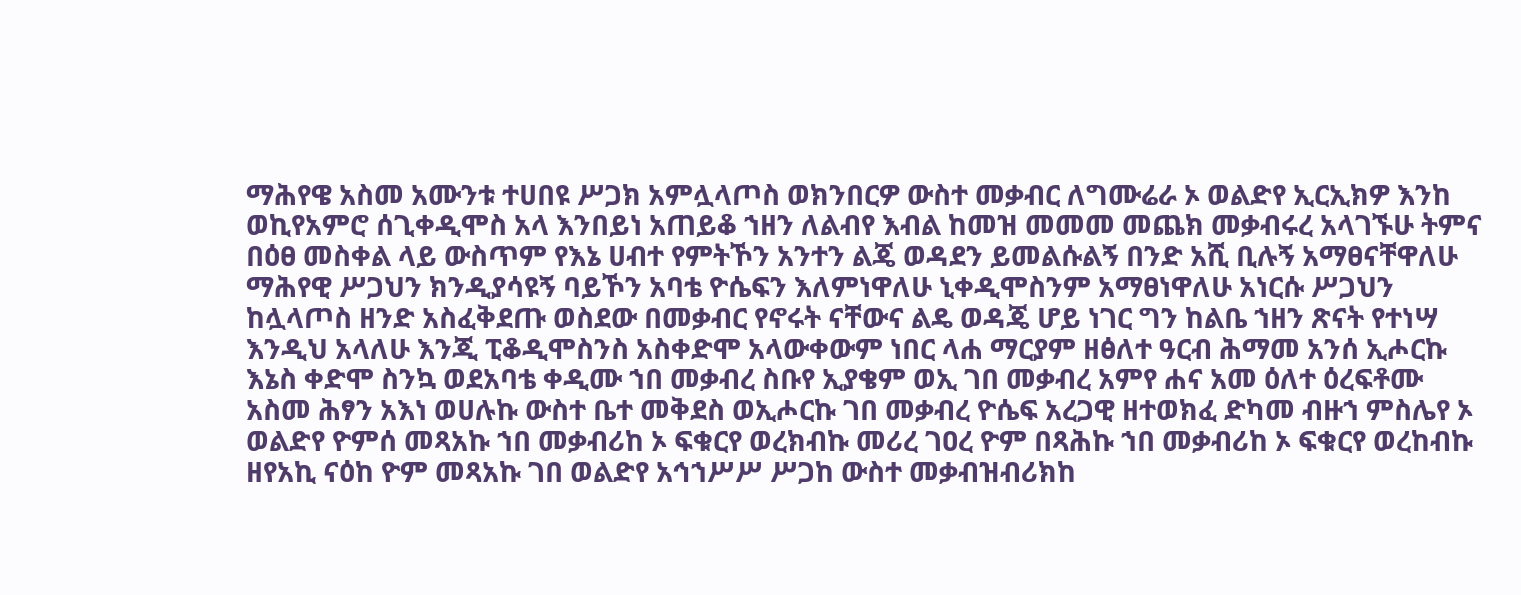ማሕየዌ አስመ አሙንቱ ተሀበዩ ሥጋክ አምሏላጦስ ወክንበርዎ ውስተ መቃብር ለግሙሬራ ኦ ወልድየ ኢርኢክዎ እንከ ወኪየአምሮ ሰጊቀዲሞስ አላ እንበይነ አጠይቆ ኀዘን ለልብየ እብል ከመዝ መመመ መጨክ መቃብሩረ አላገኙሁ ትምና በዕፀ መስቀል ላይ ውስጥም የእኔ ሀብተ የምትኾን አንተን ልጄ ወዳደን ይመልሱልኝ በንድ አሺ ቢሉኝ አማፀናቸዋለሁ ማሕየዊ ሥጋህን ክንዲያሳዩኝ ባይኾን አባቴ ዮሴፍን እለምነዋለሁ ኒቀዲሞስንም አማፀነዋለሁ አነርሱ ሥጋህን ከሏላጦስ ዘንድ አስፈቅደጡ ወስደው በመቃብር የኖሩት ናቸውና ልዴ ወዳጄ ሆይ ነገር ግን ከልቤ ኀዘን ጽናት የተነሣ እንዲህ አላለሁ እንጂ ፒቆዲሞስንስ አስቀድሞ አላውቀውም ነበር ላሐ ማርያም ዘፅለተ ዓርብ ሕማመ አንሰ ኢሖርኩ እኔስ ቀድሞ ስንኳ ወደአባቴ ቀዲሙ ኀበ መቃብረ ስቡየ ኢያቄም ወኢ ገበ መቃብረ አምየ ሐና አመ ዕለተ ዕረፍቶሙ አስመ ሕፃን አእነ ወሀሉኩ ውስተ ቤተ መቅደስ ወኢሖርኩ ገበ መቃብረ ዮሴፍ አረጋዊ ዘተወክፈ ድካመ ብዙኀ ምስሌየ ኦ ወልድየ ዮምሰ መጻአኩ ኀበ መቃብሪከ ኦ ፍቁርየ ወረክብኩ መሪረ ገዐረ ዮም በጻሕኩ ኀበ መቃብሪከ ኦ ፍቁርየ ወረከብኩ ዘየአኪ ናዕከ ዮም መጻአኩ ገበ ወልድየ አኅኀሥሥ ሥጋከ ውስተ መቃብዝብሪክከ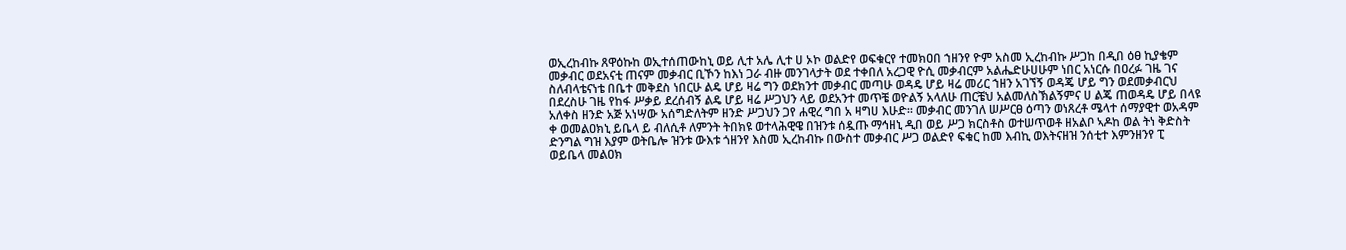ወኢረከብኩ ጸዋዕኩከ ወኢተሰጠውከኒ ወይ ሊተ አሌ ሊተ ሀ ኦኮ ወልድየ ወፍቁርየ ተመክዐበ ኀዘንየ ዮም አስመ ኢረከብኩ ሥጋከ በዲበ ዕፀ ኪያቄም መቃብር ወደአናቲ ጠናም መቃብር ቢኾን ከእነ ጋራ ብዙ መንገላታት ወደ ተቀበለ አረጋዊ ዮሲ መቃብርም አልሔድሁሀሁም ነበር አነርሱ በዐረፉ ገዜ ገና ስለብላቴናነቴ በቤተ መቅደስ ነበርሁ ልዴ ሆይ ዛሬ ግን ወደክንተ መቃብር መጣሁ ወዳዴ ሆይ ዛሬ መሪር ኀዘን አገኘኝ ወዳጄ ሆይ ግን ወደመቃብርህ በደረስሁ ገዜ የከፋ ሥቃይ ደረሰብኝ ልዴ ሆይ ዛሬ ሥጋህን ላይ ወደአንተ መጥቼ ወዮልኝ አላለሁ ጠርቼህ አልመለስኽልኝምና ሀ ልጄ ጠወዳዴ ሆይ በላዩ አለቀስ ዘንድ አጅ አነሣው አሰግድለትም ዘንድ ሥጋህን ጋየ ሐዊረ ግበ አ ዛግሀ እሁድ። መቃብር መንገለ ሠሥርፀ ዕጣን ወነጸረቶ ሜላተ ሰማያዊተ ወአዳም ቀ ወመልዐክኒ ይቤላ ይ ብለሲቶ ለምንት ትበክዩ ወተላሕዊዌ በዝንቱ ሰዷጡ ማኅዘኒ ዲበ ወይ ሥጋ ክርስቶስ ወተሠጥወቶ ዘአልቦ ኣዶከ ወል ትነ ቅድስት ድንግል ግዝ እያም ወትቤሎ ዝንቱ ውእቱ ጎዘንየ እስመ ኢረከብኩ በውስተ መቃብር ሥጋ ወልድየ ፍቁር ከመ እብኪ ወእትናዘዝ ንሰቲተ እምንዘንየ ፒ ወይቤላ መልዐክ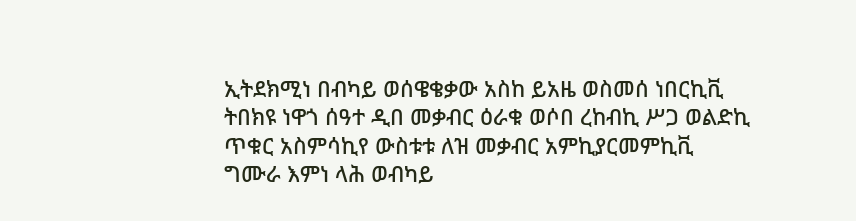ኢትደክሚነ በብካይ ወሰዌቄቃው አስከ ይአዜ ወስመሰ ነበርኪቪ ትበክዩ ነዋጎ ሰዓተ ዲበ መቃብር ዕራቁ ወሶበ ረከብኪ ሥጋ ወልድኪ ጥቁር አስምሳኪየ ውስቱቱ ለዝ መቃብር አምኪያርመምኪቪ ግሙራ እምነ ላሕ ወብካይ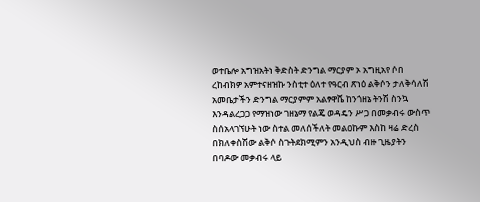ወተቤሎ አግዝአትነ ቅድስት ድንግል ማርያም ኦ አግዚአየ ሶበ ረከብክዎ አምተናዘዝኩ ንስቲተ ዕለተ የዓርብ ጽነዕ ልቅሶን ታለቅሳለሽ አመቤታችን ድንግል ማርያምም አልፃዋሼ ከንጎዘኔ ትንሽ ስንኳ እንዳልረጋጋ የማዝነው ገዘኔማ የልጄ ወዳዴን ሥጋ በመቃብሩ ውስጥ ስሰአላገኘሁት ነው ስተል መለሰችለት መልዐኩም እስከ ዛሬ ድረስ በክለቀስሽው ልቅሶ ስጉትደክሚምን አንዲህስ ብዙ ጊዜያትን በባዶው መቃብሩ ላይ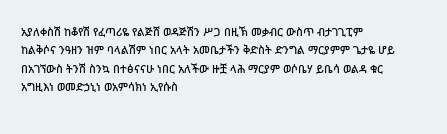አያለቀስሽ ከቆየሽ የፈጣሪዬ የልጅሸ ወዳጅሽን ሥጋ በዚኽ መቃብር ውስጥ ብታገጊፒም ከልቅሶና ንዓዘን ዝም ባላልሽም ነበር አላት አመቤታችን ቅድስት ድንግል ማርያምም ጌታዬ ሆይ በአገኘውስ ትንሽ ስንኳ በተፅናናሁ ነበር አለችው ዙቿ ላሕ ማርያም ወሶቤሃ ይቤሳ ወልዳ ቁር አግዚእነ ወመድኃኒነ ወአምሳክነ ኢየሱስ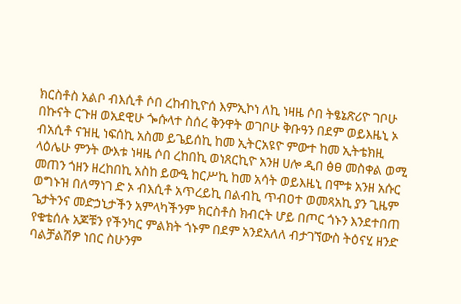ክርስቶስ አልቦ ብእሲቶ ሶበ ረከብኪዮሰ እምኢኮነ ለኪ ነዛዜ ሶበ ትፄኔጽሪዮ ገቦሁ በኩናት ርጉዘ ወአደዊሁ ጐሱላተ ስሰረ ቅንዋት ወገቦሁ ቅቡዓን በደም ወይእዜኒ ኦ ብአሲቶ ናዝዚ ነፍሰኪ አስመ ይጌይሰኪ ከመ ኢትርአዩዮ ምውተ ከመ ኢትቴክዚ ላዕሌሁ ምንት ውእቱ ነዛዜ ሶበ ረከበኪ ወነጸርኪዮ አንዘ ሀሎ ዲበ ፅፀ መስቀል ወሚ መጠን ጎዘን ዘረከበኪ አስከ ይውዒ ከርሥኪ ከመ አሳት ወይእዜኒ በሞቱ አንዘ አሱር ወግኑዝ በለማነገ ድ ኦ ብእሲቶ አጥረይኪ በልብኪ ጥብዐተ ወመጻአኪ ያን ጊዜም ጌታትንና መድኃኒታችን አምላካችንም ክርስቶስ ክብርት ሆይ በጦር ጎኑን እንደተበጠ የቁቴሰሉ አጆቹን የችንካር ምልክት ጎኑም በደም አንደአለለ ብታገኘውስ ትዕናሂ ዘንድ ባልቻልሽዎ ነበር ስሁንም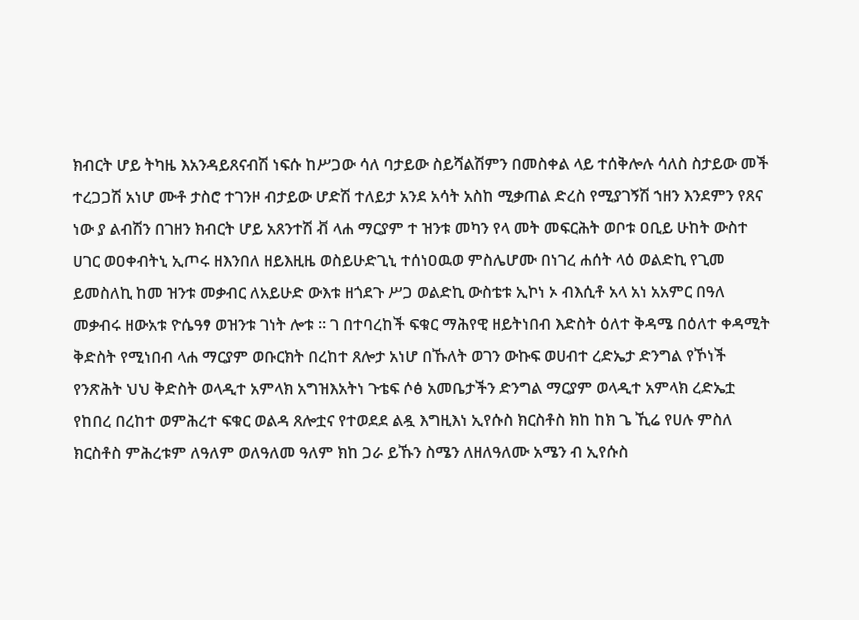ክብርት ሆይ ትካዜ እአንዳይጸናብሽ ነፍሱ ከሥጋው ሳለ ባታይው ስይሻልሽምን በመስቀል ላይ ተሰቅሎሉ ሳለስ ስታይው መች ተረጋጋሽ አነሆ ሙቶ ታስሮ ተገንዞ ብታይው ሆድሽ ተለይታ አንደ አሳት አስከ ሚቃጠል ድረስ የሚያገኝሽ ኀዘን እንደምን የጸና ነው ያ ልብሽን በገዘን ክብርት ሆይ አጸንተሽ ቭ ላሐ ማርያም ተ ዝንቱ መካን የላ መት መፍርሕት ወቦቱ ዐቢይ ሁከት ውስተ ሀገር ወዐቀብትኒ ኢጦሩ ዘእንበለ ዘይእዚዜ ወስይሁድጊኒ ተሰነዐዉወ ምስሌሆሙ በነገረ ሐሰት ላዕ ወልድኪ የጊመ ይመስለኪ ከመ ዝንቱ መቃብር ለአይሁድ ውእቱ ዘጎደጉ ሥጋ ወልድኪ ውስቴቱ ኢኮነ ኦ ብእሲቶ አላ አነ አአምር በዓለ መቃብሩ ዘውአቱ ዮሴዓፃ ወዝንቱ ገነት ሎቱ ። ገ በተባረከች ፍቁር ማሕየዊ ዘይትነበብ እድስት ዕለተ ቅዳሜ በዕለተ ቀዳሚት ቅድስት የሚነበብ ላሐ ማርያም ወቡርክት በረከተ ጸሎታ አነሆ በኹለት ወገን ውኩፍ ወሀብተ ረድኤታ ድንግል የኾነች የንጽሕት ህህ ቅድስት ወላዲተ አምላክ አግዝእአትነ ጉቴፍ ሶፅ አመቤታችን ድንግል ማርያም ወላዲተ አምላክ ረድኤቷ የከበረ በረከተ ወምሕረተ ፍቁር ወልዳ ጸሎቷና የተወደደ ልዷ እግዚእነ ኢየሱስ ክርስቶስ ክከ ከክ ጌ ኺሬ የሀሉ ምስለ ክርስቶስ ምሕረቱም ለዓለም ወለዓለመ ዓለም ክከ ጋራ ይኹን ስሜን ለዘለዓለሙ አሜን ብ ኢየሱስ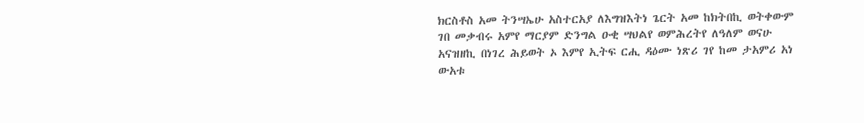ክርስቶስ አመ ትንሣኤሁ አስተርአያ ለእግዝእትነ ጌርት አመ ከክትበኪ ወትቀውም ገበ መቃብሩ አምየ ማርያም ድንግል ዑቂ ሣህልየ ወምሕረትየ ለዓለም ወናሁ አናዝዘኪ በነገረ ሕይወት ኦ እምየ ኢትፍ ርሒ ዳዕሙ ነጽሪ ገየ ከመ ታአምሪ አነ ውአቱ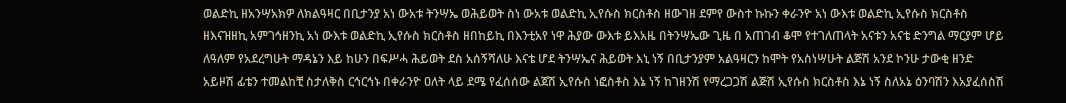ወልድኪ ዘአንሣአክዎ ለክልዓዛር በቢታንያ አነ ውአቱ ትንሣኤ ወሕይወት ስነ ውአቱ ወልድኪ ኢየሱስ ክርስቶስ ዘውገዘ ደምየ ውስተ ኩኩን ቀራንዮ አነ ውእቱ ወልድኪ ኢየሱስ ክርስቶስ ዘእናዝዘኪ አምገኅዘንኪ አነ ውእቱ ወልድኪ ኢየሱስ ክርስቶስ ዘበከይኪ በእንቲአየ ነዋ ሕያው ውእቱ ይእአዜ በትንሣኤው ጊዜ በ አጠገብ ቆሞ የተገለጠላት አናቱን አናቴ ድንግል ማርያም ሆይ ለዓለም የአደረግሁት ማዳኔን እይ ከሁን በፍሥሓ ሕይወት ደስ አሰኝሻለሁ እናቴ ሆደ ትንሣኤና ሕይወት እኒ ነኝ በቢታንያም አልዓዛርን ከሞት የአስነሣሁት ልጅሽ አንደ ኮንሁ ታውቂ ዘንድ አይዞሽ ፊቴን ተመልከቺ ስታለቅስ ርኅርኅኑ በቀራንዮ ዐለት ላይ ደሜ የፈሰሰው ልጀሽ ኢየሱስ ነፎስቶስ እኔ ነኝ ከገዘንሽ የማረጋጋሽ ልጅሽ ኢየሱስ ክርስቶስ እኔ ነኝ ስለአኔ ዕንባሽን እአያፈሰስሽ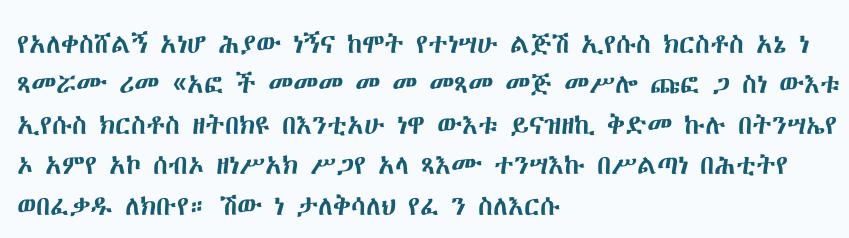የአለቀስሸልኝ አነሆ ሕያው ነኝና ከሞት የተነሣሁ ልጅሽ ኢየሱስ ክርስቶስ አኔ ነ ጻመሯሙ ሪመ «አፎ ች መመመ መ መ መጻመ መጅ መሥሎ ጩፎ ጋ ስነ ውእቱ ኢየሱስ ክርስቶስ ዘትበክዩ በእንቲአሁ ነዋ ውእቱ ይናዝዘኪ ቅድመ ኩሉ በትንሣኤየ ኦ አምየ አኮ ሰብኦ ዘነሥአክ ሥጋየ አላ ጻእሙ ተንሣእኩ በሥልጣነ በሕቲትየ ወበፈቃዱ ለክቡየ። ሽው ነ ታለቅሳለህ የፈ ን ስለእርሱ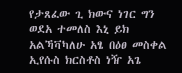የታጸፈው ጊ ክውና ነገር ግን ወደአ ተመለስ እኒ ይክ አልኻቫካለሁ አፄ በዕፀ መስቀል ኢየሱስ ክርስቶስ ነዥ አጌ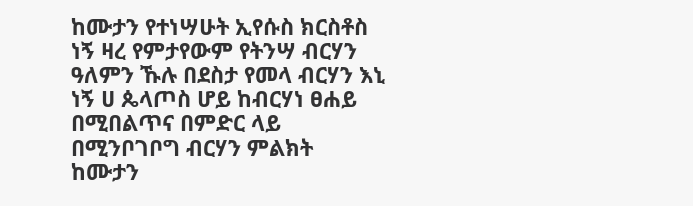ከሙታን የተነሣሁት ኢየሱስ ክርስቶስ ነኝ ዛረ የምታየውም የትንሣ ብርሃን ዓለምን ኹሉ በደስታ የመላ ብርሃን እኒ ነኝ ሀ ጴላጦስ ሆይ ከብርሃነ ፀሐይ በሚበልጥና በምድር ላይ በሚንቦገቦግ ብርሃን ምልክት ከሙታን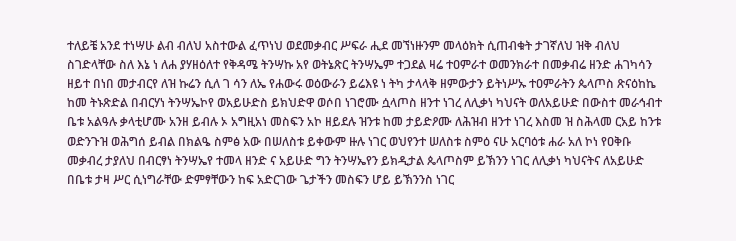ተለይቼ አንደ ተነሣሁ ልብ ብለህ አስተውል ፈጥነህ ወደመቃብር ሥፍራ ሒደ መኘነዙንም መላዕክት ሲጠብቁት ታገኛለህ ዝቅ ብለህ ስገድላቸው ስለ እኔ ነ ለሐ ያሃዘዕለተ የቅዳሜ ትንሣኩ አየ ወትኔጽር ትንሣኤም ተጋደል ዛሬ ተዐምራተ ወመንክራተ በመቃብሬ ዘንድ ሐገካሳን ዘይተ በነበ መታብርየ ለዝ ኩሬን ሲለ ገ ሳን ለኤ የሐውሩ ወዕውራን ይሬእዩ ነ ትካ ታላላቅ ዘምውታን ይትነሥኡ ተዐምራትን ጴላጦስ ጽናዕከኬ ከመ ትኑጽድል በብርሃነ ትንሣኤኮየ ወአይሁድስ ይክህድዋ ወሶበ ነገሮሙ ሷላጦስ ዘንተ ነገረ ለሊቃነ ካህናት ወለአይሁድ በውስተ መራኅብተ ቤቱ አልዓሉ ቃላቲሆሙ አንዘ ይብሉ ኦ አግዚአነ መስፍን አኮ ዘይደሉ ዝንቱ ከመ ታይድዖሙ ለሕዝብ ዘንተ ነገረ እስመ ዝ ስሕላመ ርአይ ከንቱ ወድንጉዝ ወሕግሰ ይብል በክልዔ ስምፅ አው በሠለስቱ ይቀውም ዙሉ ነገር ወህየንተ ሠለስቱ ስምዕ ናሁ አርባዕቱ ሐራ አለ ኮነ የዐቅቡ መቃብረ ታያለህ በብርፃነ ትንሣኤየ ተመላ ዘንድ ና አይሁድ ግን ትንሣኤየን ይክዲታል ጴላጦስም ይኽንን ነገር ለሊቃነ ካህናትና ለአይሁድ በቤቱ ታዛ ሥር ሲነግራቸው ድምፃቸውን ከፍ አድርገው ጌታችን መስፍን ሆይ ይኽንንስ ነገር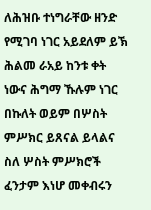ለሕዝቡ ተነግራቸው ዘንድ የሚገባ ነገር አይደለም ይኽ ሕልመ ራአይ ከንቱ ቀት ነውና ሕግማ ኹሉም ነገር በኩለት ወይም በሦስት ምሥክር ይጸናል ይላልና ስለ ሦስት ምሥክሮች ፈንታም እነሆ መቀብሩን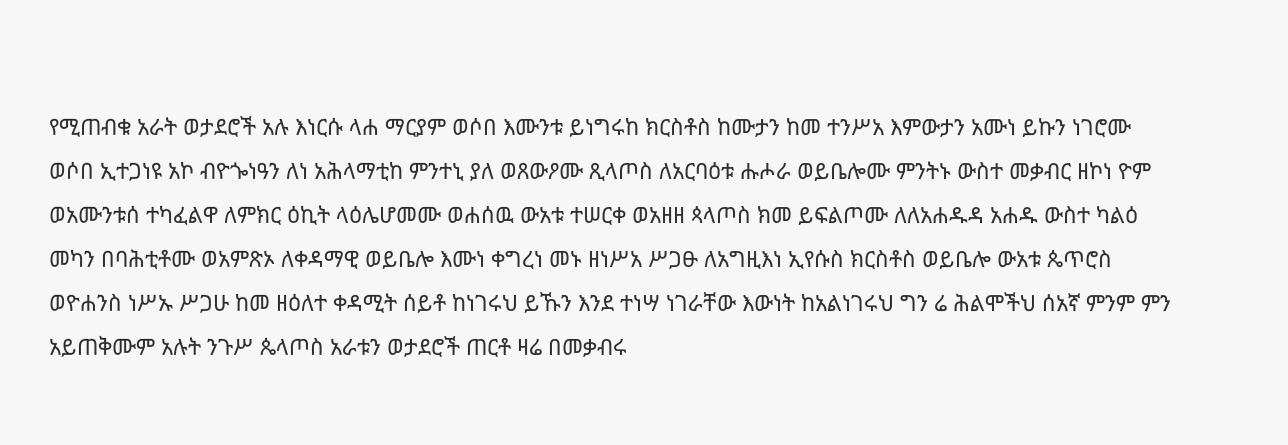የሚጠብቁ አራት ወታደሮች አሉ እነርሱ ላሐ ማርያም ወሶበ እሙንቱ ይነግሩከ ክርስቶስ ከሙታን ከመ ተንሥአ እምውታን አሙነ ይኩን ነገሮሙ ወሶበ ኢተጋነዩ አኮ ብዮጐነዓን ለነ አሕላማቲከ ምንተኒ ያለ ወጸውዖሙ ጺላጦስ ለአርባዕቱ ሑሖራ ወይቤሎሙ ምንትኑ ውስተ መቃብር ዘኮነ ዮም ወአሙንቱሰ ተካፈልዋ ለምክር ዕኪት ላዕሌሆመሙ ወሐሰዉ ውአቱ ተሠርቀ ወአዘዘ ጳላጦስ ክመ ይፍልጦሙ ለለአሐዱዳ አሐዱ ውስተ ካልዕ መካን በባሕቲቶሙ ወአምጽኦ ለቀዳማዊ ወይቤሎ እሙነ ቀግረነ መኑ ዘነሥአ ሥጋፁ ለአግዚእነ ኢየሱስ ክርስቶስ ወይቤሎ ውአቱ ጴጥሮስ ወዮሐንስ ነሥኡ ሥጋሁ ከመ ዘዕለተ ቀዳሚት ሰይቶ ከነገሩህ ይኹን እንደ ተነሣ ነገራቸው እውነት ከአልነገሩህ ግን ሬ ሕልሞችህ ሰአኛ ምንም ምን አይጠቅሙም አሉት ንጉሥ ጴላጦስ አራቱን ወታደሮች ጠርቶ ዛሬ በመቃብሩ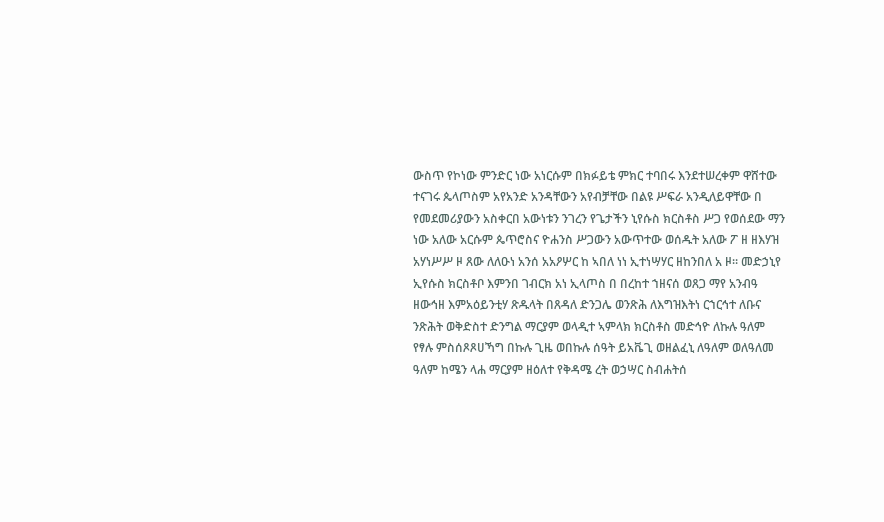ውስጥ የኮነው ምንድር ነው አነርሱም በክፉይቴ ምክር ተባበሩ እንደተሠረቀም ዋሸተው ተናገሩ ጴላጦስም አየአንድ አንዳቸውን አየብቻቸው በልዩ ሥፍራ አንዲለይዋቸው በ የመደመሪያውን አስቀርበ አውነቱን ንገረን የጌታችን ኒየሱስ ክርስቶስ ሥጋ የወሰደው ማን ነው አለው አርሱም ጴጥሮስና ዮሐንስ ሥጋውን አውጥተው ወሰዱት አለው ፖ ዘ ዘእሃዝ አሃነሥሥ ዞ ጸው ለለዑነ አንሰ አአዖሦር ከ ኣበለ ነነ ኢተነሣሃር ዘከንበለ አ ዞ። መድኃኒየ ኢየሱስ ክርስቶቦ እምንበ ገብርክ አነ ኢላጦስ በ በረከተ ኀዘናሰ ወጸጋ ማየ አንብዓ ዘውኅዘ እምአዕይንቲሃ ጽዱላት በጸዳለ ድንጋሌ ወንጽሕ ለእግዝእትነ ርኀርኅተ ለቡና ንጽሕት ወቅድስተ ድንግል ማርያም ወላዲተ ኣምላክ ክርስቶስ መድኅዮ ለኩሉ ዓለም የፃሉ ምስሰጾጾሀኻግ በኩሉ ጊዜ ወበኩሉ ሰዓት ይአቬጊ ወዘልፈኒ ለዓለም ወለዓለመ ዓለም ከሜን ላሐ ማርያም ዘዕለተ የቅዳሜ ረት ወኃሣር ስብሐትሰ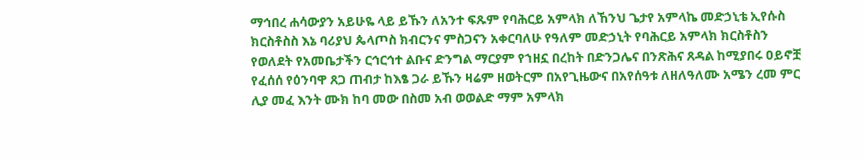ማኅበረ ሐሳውያን አይሁዬ ላይ ይኹን ለአንተ ፍጹም የባሕርይ አምላክ ለኸንህ ጌታየ አምላኬ መድኃኒቴ ኢየሱስ ክርስቶስስ እኔ ባሪያህ ጴላጦስ ክብርንና ምስጋናን አቀርባለሁ የዓለም መድኃኒት የባሕርይ አምላክ ክርስቶስን የወለደት የአመቤታችን ርኅርኅተ ልቡና ድንግል ማርያም የኀዘኗ በረከት በድንጋሌና በንጽሕና ጸዳል ከሚያበሩ ዐይኖቿ የፈሰሰ የዕንባዋ ጸጋ ጠብታ ከእፄ ጋራ ይኹን ዛሬም ዘወትርም በአየጊዜውና በአየሰዓቱ ለዘለዓለሙ አሜን ረመ ምር ሊያ መፈ እንት ሙክ ከባ መው በስመ አብ ወወልድ ማም አምላክ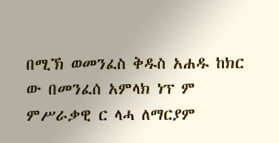በሚኽ ወመንፈስ ቅዱስ አሐዱ ከክር ው በመንፈሰ አምላክ ነፕ ም ምሥራቃዊ ር ላሓ ለማርያም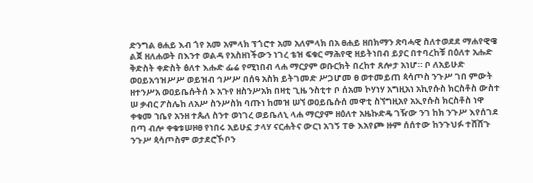ድንግል ፀሐይ እብ ጎየ አመ አምላክ ፕጎሮተ አመ አለምላክ በአ ፀሐይ ዘበክማን ጽባሓዊ ስለተወደደ ማሐየዊዌ ልጀ ዘለሐወት በእንተ ወልዳ የአስዘነችውን ነገረ ቴዝ ፍቁር ማሕየዊ ዘይትነበብ ይያር በተባረከቹ በዕለተ አሑድ ቅድስት ቀድስት ፅለተ እሑድ ፌሬ የሚነበብ ላሐ ማርያም ወቡርክት በረከተ ጸሎታ አነሆ። ቦ ለአይሁድ ወዐይአኅዝሥሥ ወይዝብ ኅሥሥ በሰዓ አስክ ይትገመድ ሥጋሆመ ፀ ወተመይጠ ጳሳጦስ ንጉሥ ገበ ምውት ዘተንሥአ ወዐይቤሱትሰ ኦ አጉየ ዘስንሥአክ በዛቲ ጊዜ ንስቲተ ቦ ሰአመ ኮሃነሃ አግዚአነ አኪየሱስ ክርስቶስ ውስተ ሠ ቃብር ፖስሌከ ለአሥ ስንሥስክ ባጡነ ከመዝ ሠኘ ወዐይቤሱሰ መዋቲ ስኘግዚአየ አኢየሱስ ክርስቶስ ነዋ ቀቁመ ኀቤየ አንዘ ተጴለ ስንተ ወነገረ ወይቤለኒ ላሐ ማርያም ዘዕለተ አዜኩድዴ ገዥው ንገ ከክ ንጉሥ እየሰገደ በጣ ብሎ ቀቁቱሠዞፀ የነበሩ አይሁኗ ታላሃ ናርሐትና ውርነ አገኝ ፐፁ እአየጮ ዙም ሰሰተው ከንጉህፉ ተሸሸጉ ንጉሥ ጳሳጦስም ወታደሮኾቦን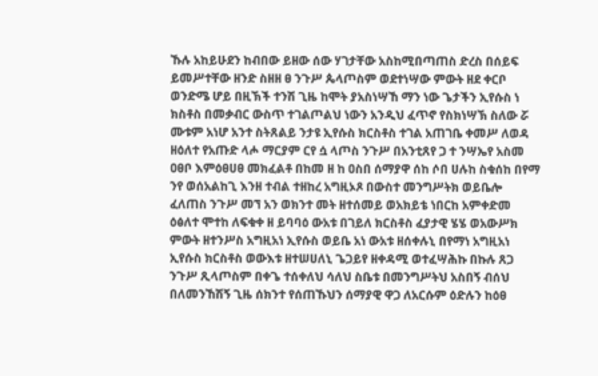ኹሉ አከይሁደን ከብበው ይዘው ሰው ሃገታቸው አስከሚበጣጠስ ድረስ በሰይፍ ይመሥተቸው ዘንድ ስዘዘ ፀ ንጉሥ ጴላጦስም ወደተነሣው ምውት ዘደ ቀርቦ ወንድሜ ሆይ በዚኽች ተንሽ ጊዜ ከሞት ያአስነሣኸ ማን ነው ጌታችን ኢየሱስ ነ ክስቶስ በመቃብር ውስጥ ተገልጦልህ ነውን አንዲህ ፈጥኖ የስክነሣኽ ስለው ሯ ሙቱም አነሆ አንተ ስትጸልይ ንታዩ ኢየሱስ ክርስቶስ ተገል አጠገቤ ቀመሥ ለወዳ ዘዕለተ የአጡድ ላሖ ማርያም ርየ ሷ ላጦስ ንጉሥ በአንቲጸየ ጋ ተ ንሣኤየ አስመ ዐፀቦ እምዕፀሀፀ መክፈልቶ በከመ ዘ ከ ዐስበ ሰማያዋ ሰከ ሶበ ሀሉከ ስቁሰከ በየማ ንየ ወሰአልከጊ እንዘ ተብል ተዘከረ አግዚኦጾ በውስተ መንግሥትክ ወይቤሎ ፈለጠስ ንጉሥ መኘ አን ወክንተ መት ዘተሰመይ ወአክይቴ ነበርከ አምቀድመ ዕፅለተ ሞተከ ለፍቁቀ ዘ ይባባዕ ውአቱ በገይለ ክርስቶስ ፈያታዊ ሄሄ ወአውሥክ ምውት ዘተንሥስ አግዚአነ ኢየሱስ ወይቤ አነ ውአቱ ዘሰቀሉኒ በየማነ አግዚአነ ኢየሱስ ክርስቶስ ወውእቱ ዘተሠሀለኒ ጌጋይየ ዘቀዳሚ ወተፈሣሕኩ በኩሉ ጸጋ ንጉሥ ጺላጦስም በቀጌ ተሰቀለህ ሳለህ ስቤቱ በመንግሥትህ አስበኝ ብሰህ በለመንኸሽኝ ጊዜ ሰክንተ የሰጠኹህን ሰማያዊ ዋጋ ለአርሱም ዕድሉን ከዕፀ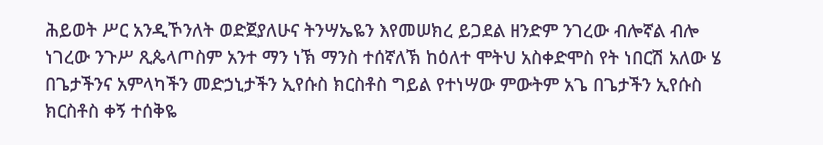ሕይወት ሥር አንዲኾንለት ወድጀያለሁና ትንሣኤዬን እየመሠክረ ይጋደል ዘንድም ንገረው ብሎኛል ብሎ ነገረው ንጉሥ ጺጴላጦስም አንተ ማን ነኽ ማንስ ተሰኛለኽ ከዕለተ ሞትህ አስቀድሞስ የት ነበርሽ አለው ሄ በጌታችንና አምላካችን መድኃኒታችን ኢየሱስ ክርስቶስ ግይል የተነሣው ምውትም አጌ በጌታችን ኢየሱስ ክርስቶስ ቀኝ ተሰቅዬ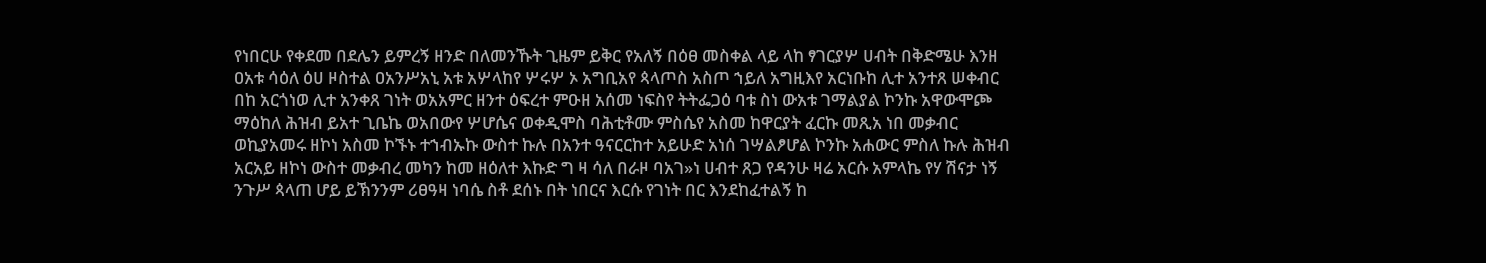የነበርሁ የቀደመ በደሌን ይምረኝ ዘንድ በለመንኹት ጊዜም ይቅር የአለኝ በዕፀ መስቀል ላይ ላከ ፃገርያሦ ሀብት በቅድሜሁ እንዘ ዐአቱ ሳዕለ ዕሀ ዞስተል ዐአንሥአኒ አቱ አሦላከየ ሦሩሦ ኦ አግቢአየ ጳላጦስ አስጦ ኀይለ አግዚእየ አርነቡከ ሊተ አንተጸ ሠቀብር በከ አርጎነወ ሊተ አንቀጸ ገነት ወአአምር ዘንተ ዕፍረተ ምዑዘ አሰመ ነፍስየ ትትፌጋዕ ባቱ ስነ ውአቱ ገማልያል ኮንኩ አዋውሞጮ ማዕከለ ሕዝብ ይአተ ጊቤኬ ወአበውየ ሦሆሴና ወቀዲሞስ ባሕቲቶሙ ምስሴየ አስመ ከዋርያት ፈርኩ መጺአ ነበ መቃብር ወኪያአመሩ ዘኮነ አስመ ኮኙኑ ተኀብኡኩ ውስተ ኩሉ በአንተ ዓናርርከተ አይሁድ አነሰ ገሣልፆሆል ኮንኩ አሐውር ምስለ ኩሉ ሕዝብ አርአይ ዘኮነ ውስተ መቃብረ መካን ከመ ዘዕለተ እኩድ ግ ዛ ሳለ በራዞ ባአገ»ነ ሀብተ ጸጋ የዳንሁ ዛሬ አርሱ አምላኬ የሃ ሽናታ ነኝ ንጉሥ ጳላጠ ሆይ ይኽንንም ሪፀዓዛ ነባሴ ስቶ ደሰኑ በት ነበርና እርሱ የገነት በር እንደከፈተልኝ ከ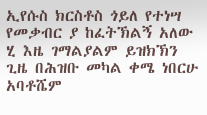ኢየሱስ ክርስቶስ ጎይለ የተነሣ የመቃብር ያ ከፈትኽልኝ አለው ሂ እዜ ገማልያልም ይዝክኽን ጊዜ በሕዝቡ መካል ቀሜ ነበርሁ አባቶሼም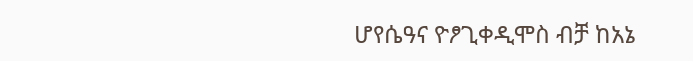ሆየሴዓና ዮፆጊቀዲሞስ ብቻ ከአኔ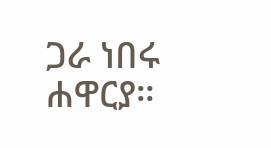ጋራ ነበሩ ሐዋርያ።